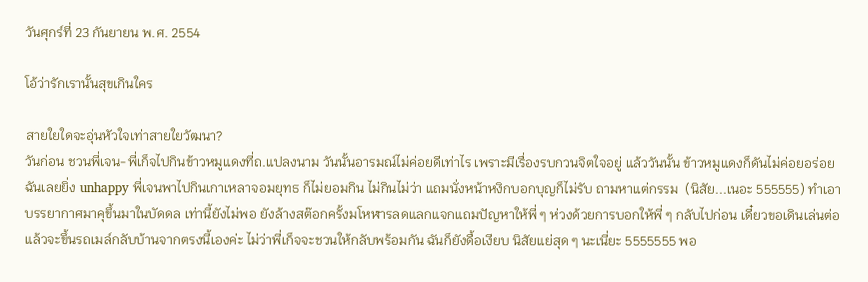วันศุกร์ที่ 23 กันยายน พ.ศ. 2554

โอ้ว่ารักเรานั้นสุขเกินใคร

สายใยใดจะอุ่นหัวใจเท่าสายใยวัฒนา?
วันก่อน ชวนพี่เจน-พี่เก็จไปกินข้าวหมูแดงที่ถ.แปลงนาม วันนั้นอารมณ์ไม่ค่อยดีเท่าไร เพราะมีเรื่องรบกวนจิตใจอยู่ แล้ววันนั้น ข้าวหมูแดงก็ดันไม่ค่อยอร่อย ฉันเลยยิ่ง unhappy พี่เจนพาไปกินเกาเหลาจอมยุทธ ก็ไม่ยอมกิน ไม่กินไม่ว่า แถมนั่งหน้าหงิกบอกบุญก็ไม่รับ ถามหาแต่กรรม  (นิสัย...เนอะ 555555) ทำเอาบรรยากาศมาคุขึ้นมาในบัดดล เท่านี้ยังไม่พอ ยังล้างสต๊อกครั้งมโหฬารลดแลกแจกแถมปัญหาให้พี่ ๆ ห่วงด้วยการบอกให้พี่ ๆ กลับไปก่อน เดี๋ยวขอเดินเล่นต่อแล้วจะขึ้นรถเมล์กลับบ้านจากตรงนี้เองค่ะ ไม่ว่าพี่เก็จจะชวนให้กลับพร้อมกัน ฉันก็ยังดื้อเงียบ นิสัยแย่สุด ๆ นะเนี่ยะ 5555555 พอ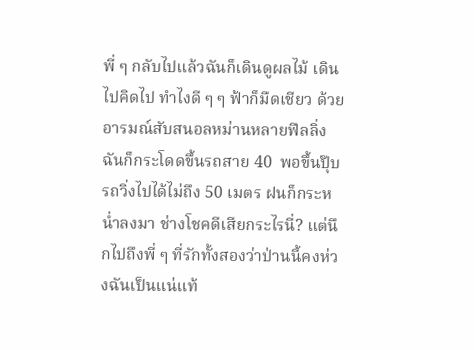พี่ ๆ กลับไปแล้วฉันก็เดินดูผลไม้ เดินไปคิดไป ทำไงดี ๆ ๆ ฟ้าก็มืดเชียว ด้วยอารมณ์สับสนอลหม่านหลายฟีลลิ่ง ฉันก็กระโดดขึ้นรถสาย 40  พอขึ้นปุ๊บ รถวิ่งไปได้ไม่ถึง 50 เมตร ฝนก็กระหน่ำลงมา ช่างโชคดีเสียกระไรนี่? แต่นึกไปถึงพี่ ๆ ที่รักทั้งสองว่าป่านนี้คงห่วงฉันเป็นแน่แท้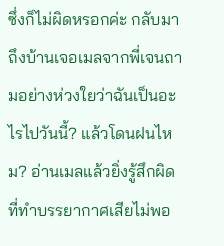ซึ่งก็ไม่ผิดหรอกค่ะ กลับมาถึงบ้านเจอเมลจากพี่เจนถามอย่างห่วงใยว่าฉันเป็นอะไรไปวันนี้? แล้วโดนฝนไหม? อ่านเมลแล้วยิ่งรู้สึกผิดที่ทำบรรยากาศเสียไม่พอ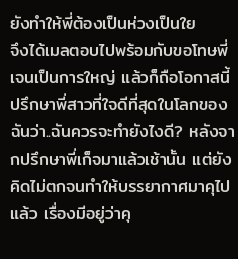ยังทำให้พี่ต้องเป็นห่วงเป็นใย
จึงได้เมลตอบไปพร้อมกับขอโทษพี่เจนเป็นการใหญ่ แล้วก็ถือโอกาสนี้ปรึกษาพี่สาวที่ใจดีที่สุดในโลกของฉันว่า..ฉันควรจะทำยังไงดี? หลังจากปรึกษาพี่เก็จมาแล้วเช้านั้น แต่ยังคิดไม่ตกจนทำให้บรรยากาศมาคุไปแล้ว เรื่องมีอยู่ว่าคุ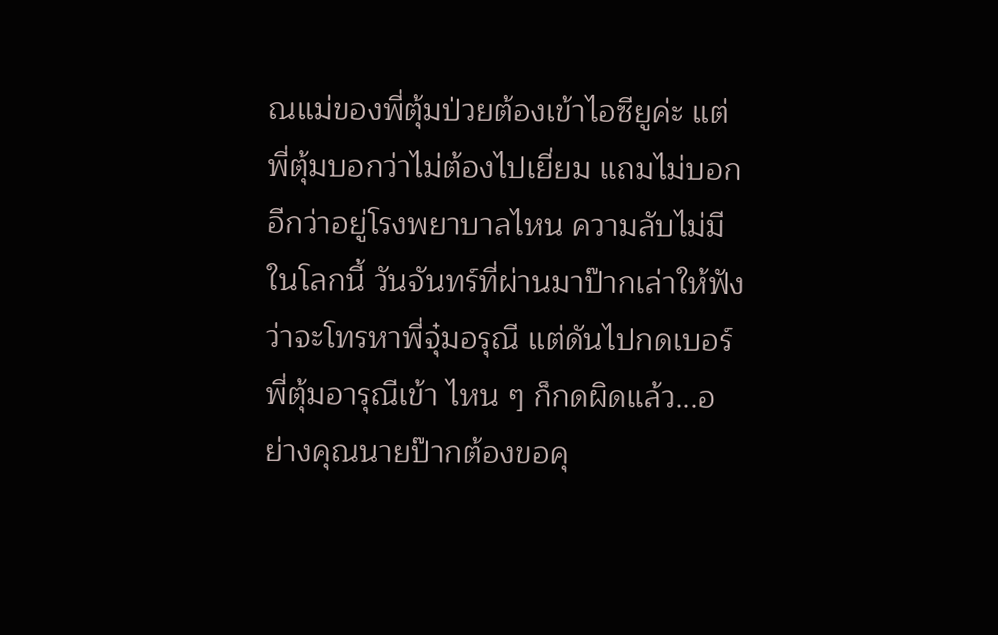ณแม่ของพี่ตุ้มป่วยต้องเข้าไอซียูค่ะ แต่พี่ตุ้มบอกว่าไม่ต้องไปเยี่ยม แถมไม่บอกอีกว่าอยู่โรงพยาบาลไหน ความลับไม่มีในโลกนี้ วันจันทร์ที่ผ่านมาป๊ากเล่าให้ฟังว่าจะโทรหาพี่จุ๋มอรุณี แต่ดันไปกดเบอร์พี่ตุ้มอารุณีเข้า ไหน ๆ ก็กดผิดแล้ว...อย่างคุณนายป๊ากต้องขอคุ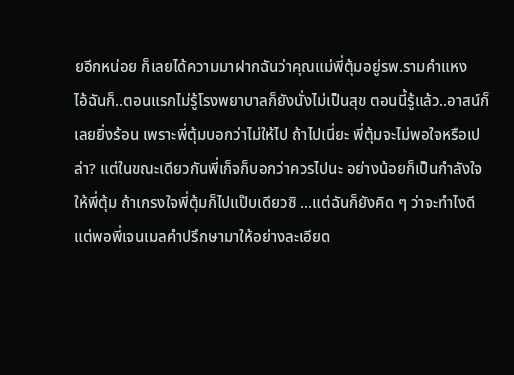ยอีกหน่อย ก็เลยได้ความมาฝากฉันว่าคุณแม่พี่ตุ้มอยู่รพ.รามคำแหง
ไอ้ฉันก็..ตอนแรกไม่รู้โรงพยาบาลก็ยังนั่งไม่เป็นสุข ตอนนี้รู้แล้ว..อาสน์ก็เลยยิ่งร้อน เพราะพี่ตุ้มบอกว่าไม่ให้ไป ถ้าไปเนี่ยะ พี่ตุ้มจะไม่พอใจหรือเปล่า? แต่ในขณะเดียวกันพี่เก็จก็บอกว่าควรไปนะ อย่างน้อยก็เป็นกำลังใจให้พี่ตุ้ม ถ้าเกรงใจพี่ตุ้มก็ไปแป๊บเดียวซิ ...แต่ฉันก็ยังคิด ๆ ว่าจะทำไงดี แต่พอพี่เจนเมลคำปรึกษามาให้อย่างละเอียด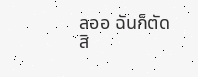ลออ ฉันก็ตัดสิ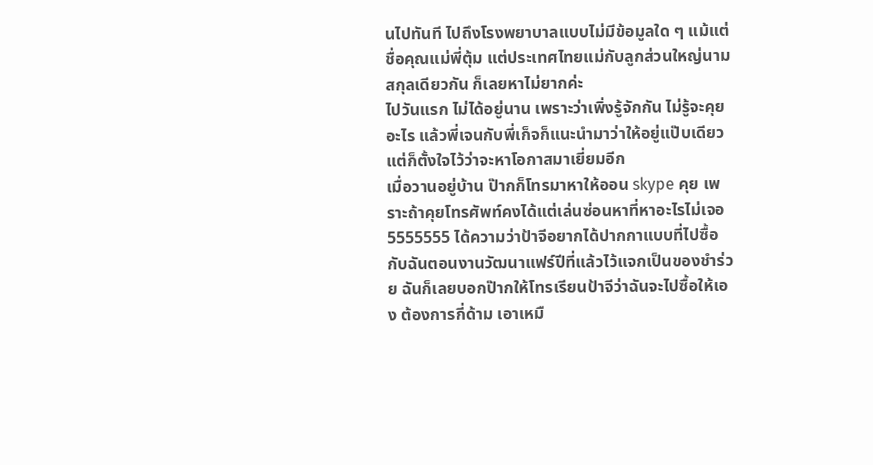นไปทันที ไปถึงโรงพยาบาลแบบไม่มีข้อมูลใด ๆ แม้แต่ชื่อคุณแม่พี่ตุ้ม แต่ประเทศไทยแม่กับลูกส่วนใหญ่นามสกุลเดียวกัน ก็เลยหาไม่ยากค่ะ
ไปวันแรก ไม่ได้อยู่นาน เพราะว่าเพิ่งรู้จักกัน ไม่รู้จะคุยอะไร แล้วพี่เจนกับพี่เก็จก็แนะนำมาว่าให้อยู่แป๊บเดียว แต่ก็ตั้งใจไว้ว่าจะหาโอกาสมาเยี่ยมอีก
เมื่อวานอยู่บ้าน ป๊ากก็โทรมาหาให้ออน skype คุย เพราะถ้าคุยโทรศัพท์คงได้แต่เล่นซ่อนหาที่หาอะไรไม่เจอ 5555555 ได้ความว่าป้าจีอยากได้ปากกาแบบที่ไปซื้อกับฉันตอนงานวัฒนาแฟร์ปีที่แล้วไว้แจกเป็นของชำร่วย ฉันก็เลยบอกป๊ากให้โทรเรียนป้าจีว่าฉันจะไปซื้อให้เอง ต้องการกี่ด้าม เอาเหมื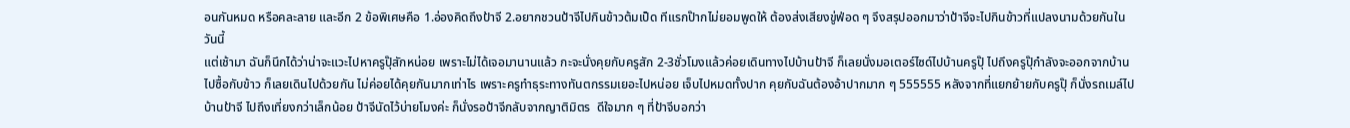อนกันหมด หรือคละลาย และอีก 2 ข้อพิเศษคือ 1.อ่องคิดถึงป้าจี 2.อยากชวนป้าจีไปกินข้าวต้มเป็ด ทีแรกป๊ากไม่ยอมพูดให้ ต้องส่งเสียงขู่ฟ่อด ๆ จึงสรุปออกมาว่าป้าจีจะไปกินข้าวที่แปลงนามด้วยกันในวันนี้
แต่เช้ามา ฉันก็นึกได้ว่าน่าจะแวะไปหาครูปุ๊สักหน่อย เพราะไม่ได้เจอมานานแล้ว กะจะนั่งคุยกับครูสัก 2-3ชั่วโมงแล้วค่อยเดินทางไปบ้านป้าจี ก็เลยนั่งมอเตอร์ไซด์ไปบ้านครูปุ๊ ไปถึงครูปุ๊กำลังจะออกจากบ้านไปซื้อกับข้าว ก็เลยเดินไปด้วยกัน ไม่ค่อยได้คุยกันมากเท่าไร เพราะครูทำธุระทางทันตกรรมเยอะไปหน่อย เจ็บไปหมดทั้งปาก คุยกับฉันต้องอ้าปากมาก ๆ 555555 หลังจากที่แยกย้ายกับครูปุ๊ ก็นั่งรถเมล์ไปบ้านป้าจี ไปถึงเที่ยงกว่าเล็กน้อย ป้าจีนัดไว้บ่ายโมงค่ะ ก็นั่งรอป้าจีกลับจากญาติมิตร  ดีใจมาก ๆ ที่ป้าจีบอกว่า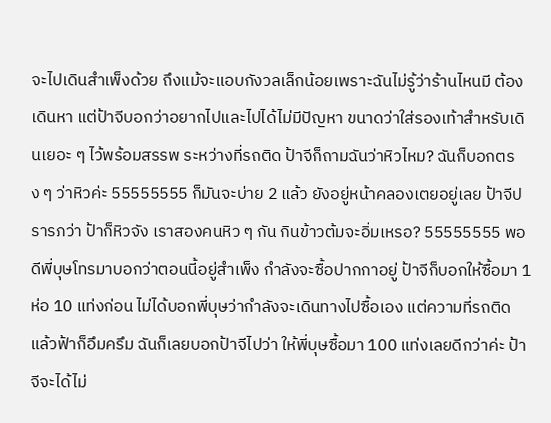จะไปเดินสำเพ็งด้วย ถึงแม้จะแอบกังวลเล็กน้อยเพราะฉันไม่รู้ว่าร้านไหนมี ต้องเดินหา แต่ป้าจีบอกว่าอยากไปและไปได้ไม่มีปัญหา ขนาดว่าใส่รองเท้าสำหรับเดินเยอะ ๆ ไว้พร้อมสรรพ ระหว่างที่รถติด ป้าจีก็ถามฉันว่าหิวไหม? ฉันก็บอกตรง ๆ ว่าหิวค่ะ 55555555 ก็มันจะบ่าย 2 แล้ว ยังอยู่หน้าคลองเตยอยู่เลย ป้าจีปรารภว่า ป้าก็หิวจัง เราสองคนหิว ๆ กัน กินข้าวต้มจะอิ่มเหรอ? 55555555 พอดีพี่บุษโทรมาบอกว่าตอนนี้อยู่สำเพ็ง กำลังจะซื้อปากกาอยู่ ป้าจีก็บอกให้ซื้อมา 1 ห่อ 10 แท่งก่อน ไม่ได้บอกพี่บุษว่ากำลังจะเดินทางไปซื้อเอง แต่ความที่รถติด แล้วฟ้าก็อึมครึม ฉันก็เลยบอกป้าจีไปว่า ให้พี่บุษซื้อมา 100 แท่งเลยดีกว่าค่ะ ป้าจีจะได้ไม่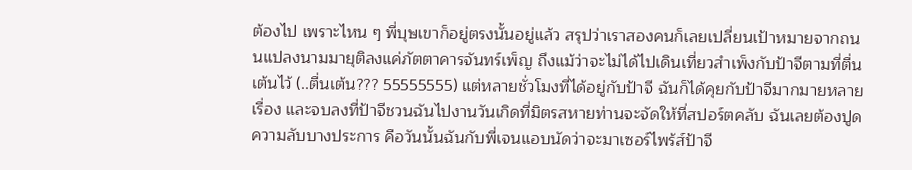ต้องไป เพราะไหน ๆ พี่บุษเขาก็อยู่ตรงนั้นอยู่แล้ว สรุปว่าเราสองคนก็เลยเปลี่ยนเป้าหมายจากถนนแปลงนามมายุติลงแค่ภัตตาคารจันทร์เพ็ญ ถึงแม้ว่าจะไม่ได้ไปเดินเที่ยวสำเพ็งกับป้าจีตามที่ตื่นเต้นไว้ (..ตื่นเต้น??? 55555555) แต่หลายชั่วโมงที่ได้อยู่กับป้าจี ฉันก็ได้คุยกับป้าจีมากมายหลายเรื่อง และจบลงที่ป้าจีชวนฉันไปงานวันเกิดที่มิตรสหายท่านจะจัดให้ที่สปอร์ตคลับ ฉันเลยต้องปูดความลับบางประการ คือวันนั้นฉันกับพี่เจนแอบนัดว่าจะมาเซอร์ไพร้ส์ป้าจี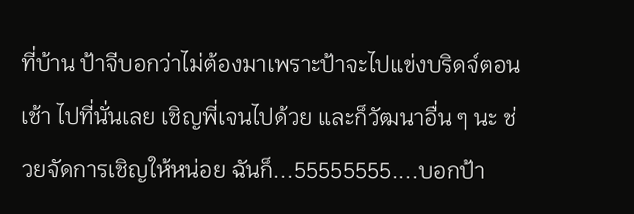ที่บ้าน ป้าจีบอกว่าไม่ต้องมาเพราะป้าจะไปแข่งบริดจ์ตอนเช้า ไปที่นั่นเลย เชิญพี่เจนไปด้วย และก็วัฒนาอื่น ๆ นะ ช่วยจัดการเชิญให้หน่อย ฉันก็...55555555....บอกป้า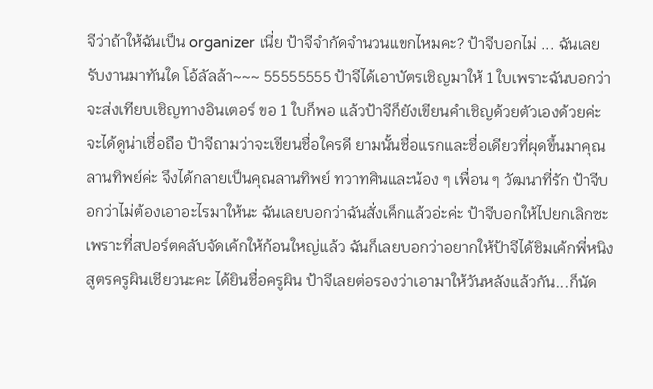จีว่าถ้าให้ฉันเป็น organizer เนี่ย ป้าจีจำกัดจำนวนแขกไหมคะ? ป้าจีบอกไม่ ... ฉันเลยรับงานมาทันใด โอ้ลัลล้า~~~ 55555555 ป้าจีได้เอาบัตรเชิญมาให้ 1 ใบเพราะฉันบอกว่าจะส่งเทียบเชิญทางอินเตอร์ ขอ 1 ใบก็พอ แล้วป้าจีก็ยังเขียนคำเชิญด้วยตัวเองด้วยค่ะ จะได้ดูน่าเชื่อถือ ป้าจีถามว่าจะเขียนชื่อใครดี ยามนั้นชื่อแรกและชื่อเดียวที่ผุดขึ้นมาคุณลานทิพย์ค่ะ จึงได้กลายเป็นคุณลานทิพย์ ทวาทศินและน้อง ๆ เพื่อน ๆ วัฒนาที่รัก ป้าจีบอกว่าไม่ต้องเอาอะไรมาให้นะ ฉันเลยบอกว่าฉันสั่งเค็กแล้วอ่ะค่ะ ป้าจีบอกให้ไปยกเลิกซะ เพราะที่สปอร์ตคลับจัดเค้กให้ก้อนใหญ่แล้ว ฉันก็เลยบอกว่าอยากให้ป้าจีได้ชิมเค้กพี่หนิง สูตรครูผินเชียวนะคะ ได้ยินชื่อครูผิน ป้าจีเลยต่อรองว่าเอามาให้วันหลังแล้วกัน...ก็นัด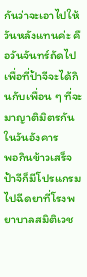กันว่าจะเอาไปให้วันหลังแทนค่ะ คือวันจันทร์ถัดไป เพื่อที่ป้าจีจะได้กินกับเพื่อน ๆ ที่จะมาญาติมิตรกันในวันอังคาร
พอกินข้าวเสร็จ ป้าจีก็มีโปรแกรมไปฉีดยาที่โรงพยาบาลสมิติเวช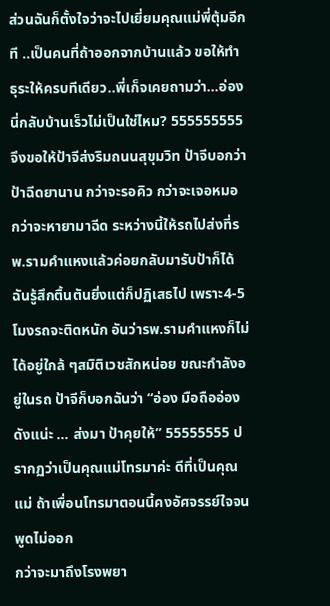ส่วนฉันก็ตั้งใจว่าจะไปเยี่ยมคุณแม่พี่ตุ้มอีกที ..เป็นคนที่ถ้าออกจากบ้านแล้ว ขอให้ทำธุระให้ครบทีเดียว..พี่เก็จเคยถามว่า...อ่องนี่กลับบ้านเร็วไม่เป็นใช่ไหม? 555555555 จึงขอให้ป้าจีส่งริมถนนสุขุมวิท ป้าจีบอกว่าป้าฉีดยานาน กว่าจะรอคิว กว่าจะเจอหมอ กว่าจะหายามาฉีด ระหว่างนี้ให้รถไปส่งที่รพ.รามคำแหงแล้วค่อยกลับมารับป้าก็ได้ ฉันรู้สึกตื้นตันยิ่งแต่ก็ปฏิเสธไป เพราะ4-5 โมงรถจะติดหนัก อันว่ารพ.รามคำแหงก็ไม่ได้อยู่ใกล้ ๆสมิติเวชสักหน่อย ขณะกำลังอยู่ในรถ ป้าจีก็บอกฉันว่า “อ่อง มือถืออ่องดังแน่ะ ... ส่งมา ป้าคุยให้” 55555555 ปรากฏว่าเป็นคุณแม่โทรมาค่ะ ดีที่เป็นคุณแม่ ถ้าเพื่อนโทรมาตอนนี้คงอัศจรรย์ใจจนพูดไม่ออก
กว่าจะมาถึงโรงพยา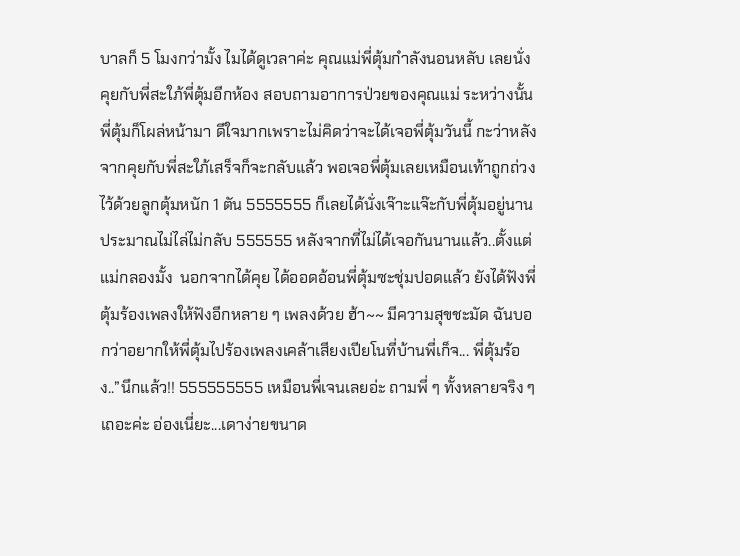บาลก็ 5 โมงกว่ามั้ง ไมได้ดูเวลาค่ะ คุณแม่พี่ตุ้มกำลังนอนหลับ เลยนั่งคุยกับพี่สะใภ้พี่ตุ้มอีกห้อง สอบถามอาการป่วยของคุณแม่ ระหว่างนั้นพี่ตุ้มก็โผล่หน้ามา ดีใจมากเพราะไม่คิดว่าจะได้เจอพี่ตุ้มวันนี้ กะว่าหลังจากคุยกับพี่สะใภ้เสร็จก็จะกลับแล้ว พอเจอพี่ตุ้มเลยเหมือนเท้าถูกถ่วงไว้ด้วยลูกตุ้มหนัก 1 ตัน 5555555 ก็เลยได้นั่งเจ๊าะแจ๊ะกับพี่ตุ้มอยู่นาน ประมาณไม่ไล่ไม่กลับ 555555 หลังจากที่ไม่ได้เจอกันนานแล้ว..ตั้งแต่แม่กลองมั้ง  นอกจากได้คุย ได้ออดอ้อนพี่ตุ้มซะชุ่มปอดแล้ว ยังได้ฟังพี่ตุ้มร้องเพลงให้ฟังอีกหลาย ๆ เพลงด้วย ฮ้า~~ มีความสุขชะมัด ฉันบอกว่าอยากให้พี่ตุ้มไปร้องเพลงเคล้าเสียงเปียโนที่บ้านพี่เก็จ... พี่ตุ้มร้อง..”นึกแล้ว!! 555555555 เหมือนพี่เจนเลยอ่ะ ถามพี่ ๆ ทั้งหลายจริง ๆ เถอะค่ะ อ่องเนี่ยะ...เดาง่ายขนาด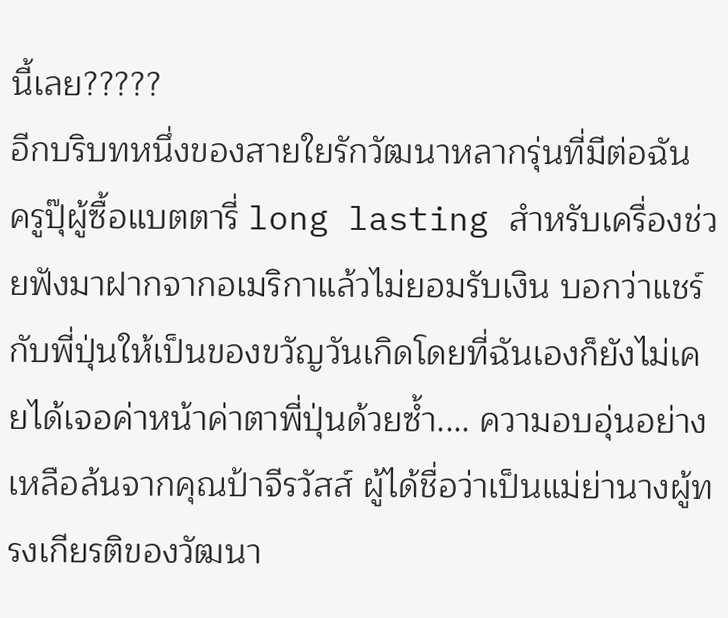นี้เลย?????
อีกบริบทหนึ่งของสายใยรักวัฒนาหลากรุ่นที่มีต่อฉัน ครูปุ๊ผู้ซื้อแบตตารี่ long lasting สำหรับเครื่องช่วยฟังมาฝากจากอเมริกาแล้วไม่ยอมรับเงิน บอกว่าแชร์กับพี่ปุ่นให้เป็นของขวัญวันเกิดโดยที่ฉันเองก็ยังไม่เคยได้เจอค่าหน้าค่าตาพี่ปุ่นด้วยซ้ำ.... ความอบอุ่นอย่างเหลือล้นจากคุณป้าจีรวัสส์ ผู้ได้ชื่อว่าเป็นแม่ย่านางผู้ทรงเกียรติของวัฒนา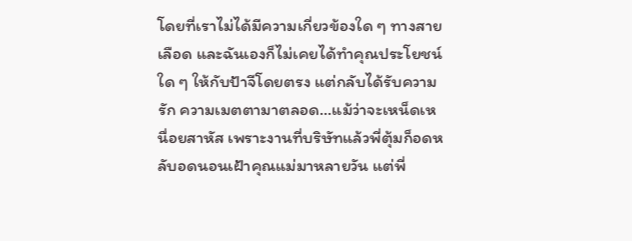โดยที่เราไม่ได้มีความเกี่ยวข้องใด ๆ ทางสายเลือด และฉันเองก็ไม่เคยได้ทำคุณประโยชน์ใด ๆ ให้กับป้าจีโดยตรง แต่กลับได้รับความรัก ความเมตตามาตลอด...แม้ว่าจะเหน็ดเหนื่อยสาหัส เพราะงานที่บริษัทแล้วพี่ตุ้มก็อดหลับอดนอนเฝ้าคุณแม่มาหลายวัน แต่พี่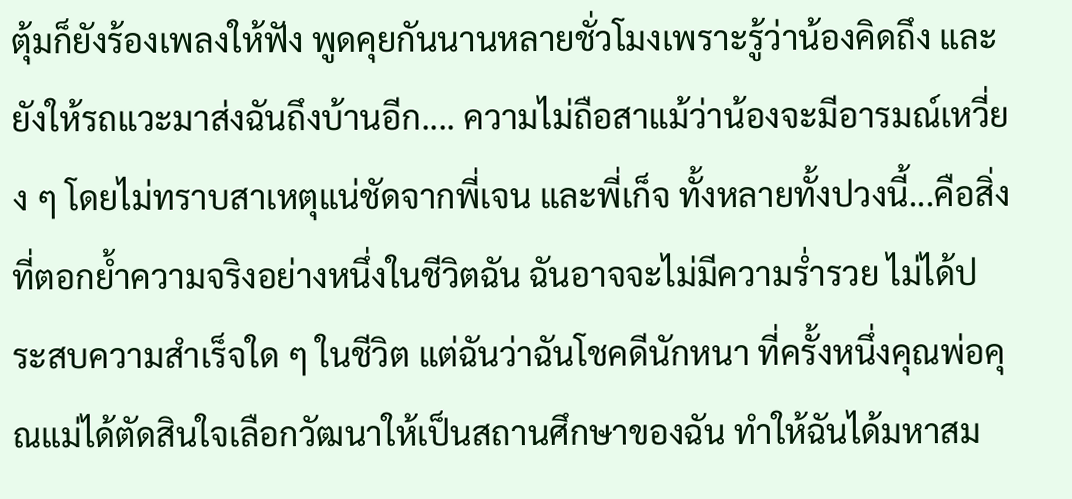ตุ้มก็ยังร้องเพลงให้ฟัง พูดคุยกันนานหลายชั่วโมงเพราะรู้ว่าน้องคิดถึง และยังให้รถแวะมาส่งฉันถึงบ้านอีก.... ความไม่ถือสาแม้ว่าน้องจะมีอารมณ์เหวี่ยง ๆ โดยไม่ทราบสาเหตุแน่ชัดจากพี่เจน และพี่เก็จ ทั้งหลายทั้งปวงนี้...คือสิ่งที่ตอกย้ำความจริงอย่างหนึ่งในชีวิตฉัน ฉันอาจจะไม่มีความร่ำรวย ไม่ได้ประสบความสำเร็จใด ๆ ในชีวิต แต่ฉันว่าฉันโชคดีนักหนา ที่ครั้งหนึ่งคุณพ่อคุณแม่ได้ตัดสินใจเลือกวัฒนาให้เป็นสถานศึกษาของฉัน ทำให้ฉันได้มหาสม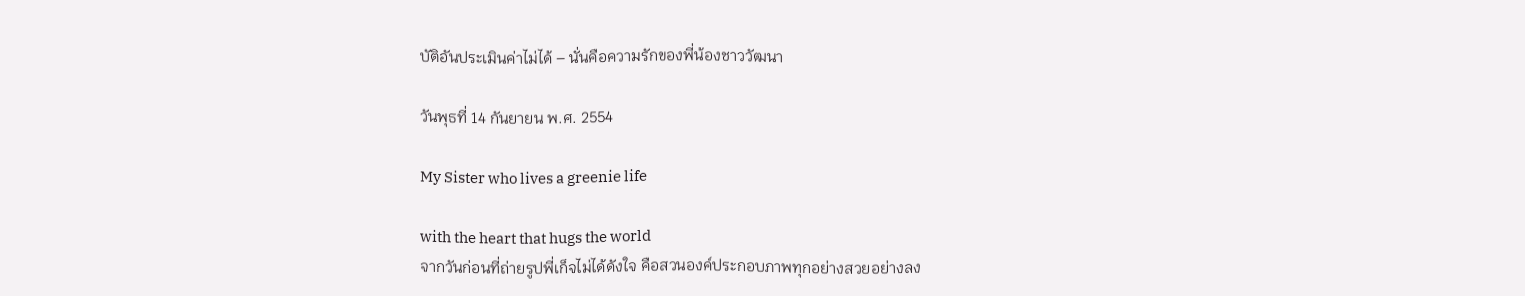บัติอันประเมินค่าไม่ได้ – นั่นคือความรักของพี่น้องชาววัฒนา

วันพุธที่ 14 กันยายน พ.ศ. 2554

My Sister who lives a greenie life

with the heart that hugs the world
จากวันก่อนที่ถ่ายรูปพี่เก็จไม่ได้ดังใจ คือสวนองค์ประกอบภาพทุกอย่างสวยอย่างลง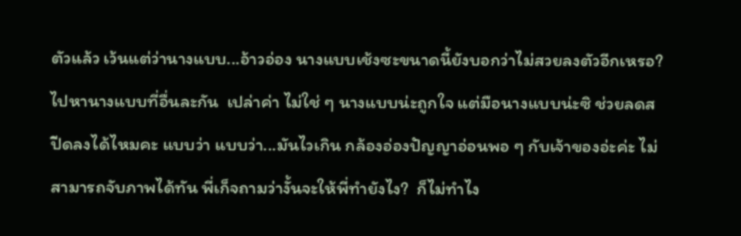ตัวแล้ว เว้นแต่ว่านางแบบ...อ้าวอ่อง นางแบบเช้งซะขนาดนี้ยังบอกว่าไม่สวยลงตัวอีกเหรอ? ไปหานางแบบที่อื่นละกัน  เปล่าค่า ไม่ใช่ ๆ นางแบบน่ะถูกใจ แต่มือนางแบบน่ะซิ ช่วยลดสปีดลงได้ไหมคะ แบบว่า แบบว่า...มันไวเกิน กล้องอ่องปัญญาอ่อนพอ ๆ กับเจ้าของอ่ะค่ะ ไม่สามารถจับภาพได้ทัน พี่เก็จถามว่างั้นจะให้พี่ทำยังไง?  ก็ไม่ทำไง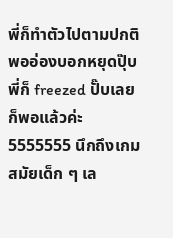พี่ก็ทำตัวไปตามปกติ พออ่องบอกหยุดปุ๊บ พี่ก็ freezed ปั๊บเลยก็พอแล้วค่ะ 5555555 นึกถึงเกมสมัยเด็ก ๆ เล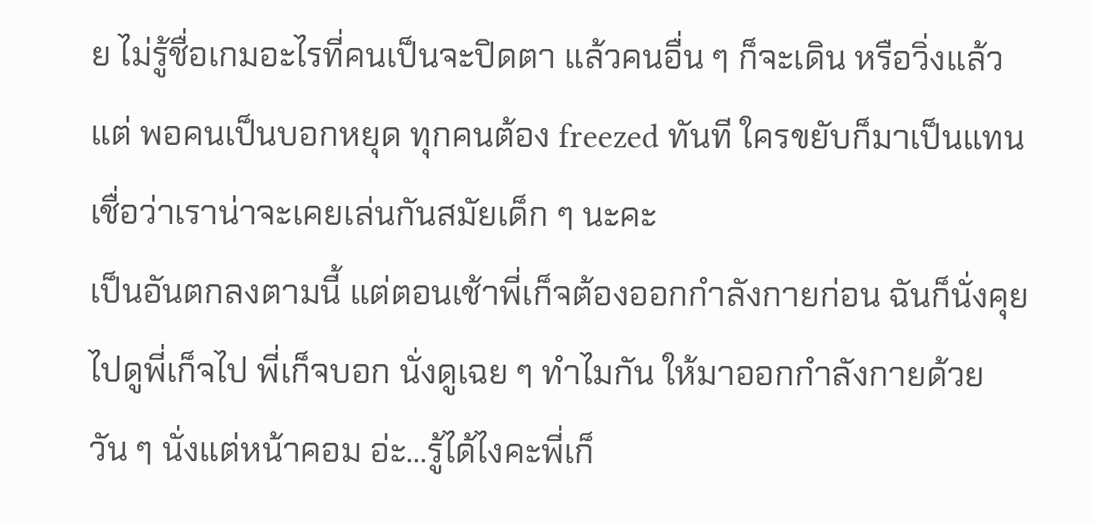ย ไม่รู้ชื่อเกมอะไรที่คนเป็นจะปิดตา แล้วคนอื่น ๆ ก็จะเดิน หรือวิ่งแล้วแต่ พอคนเป็นบอกหยุด ทุกคนต้อง freezed ทันที ใครขยับก็มาเป็นแทน เชื่อว่าเราน่าจะเคยเล่นกันสมัยเด็ก ๆ นะคะ
เป็นอันตกลงตามนี้ แต่ตอนเช้าพี่เก็จต้องออกกำลังกายก่อน ฉันก็นั่งคุยไปดูพี่เก็จไป พี่เก็จบอก นั่งดูเฉย ๆ ทำไมกัน ให้มาออกกำลังกายด้วย วัน ๆ นั่งแต่หน้าคอม อ่ะ...รู้ได้ไงคะพี่เก็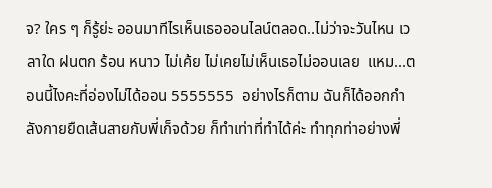จ? ใคร ๆ ก็รู้ย่ะ ออนมาทีไรเห็นเธอออนไลน์ตลอด..ไม่ว่าจะวันไหน เวลาใด ฝนตก ร้อน หนาว ไม่เค้ย ไม่เคยไม่เห็นเธอไม่ออนเลย  แหม...ตอนนี้ไงคะที่อ่องไม่ได้ออน 5555555  อย่างไรก็ตาม ฉันก็ได้ออกกำลังกายยืดเส้นสายกับพี่เก็จด้วย ก็ทำเท่าที่ทำได้ค่ะ ทำทุกท่าอย่างพี่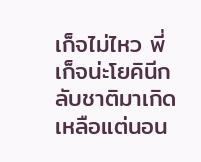เก็จไม่ไหว พี่เก็จน่ะโยคินีกลับชาติมาเกิด เหลือแต่นอน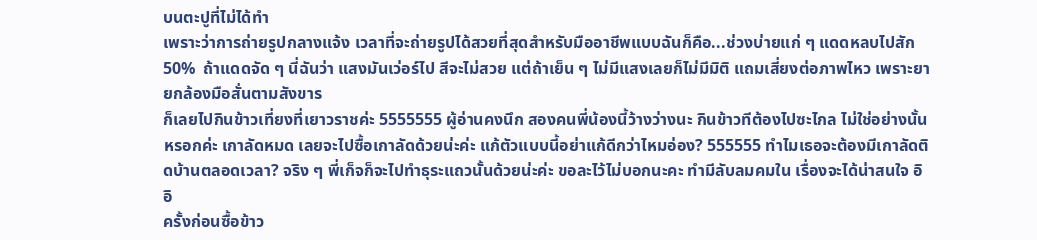บนตะปูที่ไม่ได้ทำ
เพราะว่าการถ่ายรูปกลางแจ้ง เวลาที่จะถ่ายรูปได้สวยที่สุดสำหรับมืออาชีพแบบฉันก็คือ...ช่วงบ่ายแก่ ๆ แดดหลบไปสัก 50%  ถ้าแดดจัด ๆ นี่ฉันว่า แสงมันเว่อร์ไป สีจะไม่สวย แต่ถ้าเย็น ๆ ไม่มีแสงเลยก็ไม่มีมิติ แถมเสี่ยงต่อภาพไหว เพราะยายกล้องมือสั่นตามสังขาร
ก็เลยไปกินข้าวเที่ยงที่เยาวราชค่ะ 5555555 ผู้อ่านคงนึก สองคนพี่น้องนี้ว้างว่างนะ กินข้าวทีต้องไปซะไกล ไม่ใช่อย่างนั้นหรอกค่ะ เกาลัดหมด เลยจะไปซื้อเกาลัดด้วยน่ะค่ะ แก้ตัวแบบนี้อย่าแก้ดีกว่าไหมอ่อง? 555555 ทำไมเธอจะต้องมีเกาลัดติดบ้านตลอดเวลา? จริง ๆ พี่เก็จก็จะไปทำธุระแถวนั้นด้วยน่ะค่ะ ขอละไว้ไม่บอกนะคะ ทำมีลับลมคมใน เรื่องจะได้น่าสนใจ อิอิ
ครั้งก่อนซื้อข้าว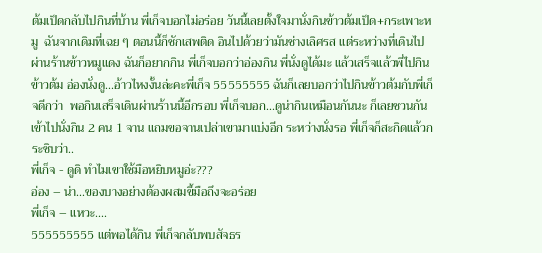ต้มเป็ดกลับไปกินที่บ้าน พี่เก็จบอกไม่อร่อย วันนี้เลยตั้งใจมานั่งกินข้าวต้มเป็ด+กระเพาะหมู  ฉันจากเดิมที่เฉย ๆ ตอนนี้ก็ชักเสพติด อินไปด้วยว่ามันช่างเลิศรส แต่ระหว่างที่เดินไปผ่านร้านข้าวหมูแดง ฉันก็อยากกิน พี่เก็จบอกว่าอ่องกิน พี่นั่งดูได้มะ แล้วเสร็จแล้วพี่ไปกินข้าวต้ม อ่องนั่งดู...อ้าวไหงงั้นล่ะคะพี่เก็จ 55555555 ฉันก็เลยบอกว่าไปกินข้าวต้มกับพี่เก็จดีกว่า  พอกินเสร็จเดินผ่านร้านนี้อีกรอบ พี่เก็จบอก...ดูน่ากินเหมือนกันนะ ก็เลยชวนกันเข้าไปนั่งกิน 2 คน 1 จาน แถมขอจานเปล่าเขามาแบ่งอีก ระหว่างนั่งรอ พี่เก็จก็สะกิดแล้วกระซิบว่า..
พี่เก็จ - ดูดิ ทำไมเขาใช้มือหยิบหมูอ่ะ???
อ่อง – น่า...ของบางอย่างต้องผสมขี้มือถึงจะอร่อย
พี่เก็จ – แหวะ....
555555555 แต่พอได้กิน พี่เก็จกลับพบสัจธร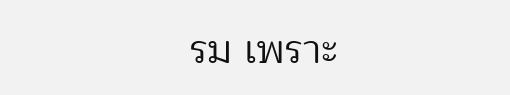รม เพราะ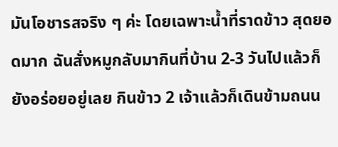มันโอชารสจริง ๆ ค่ะ โดยเฉพาะน้ำที่ราดข้าว สุดยอดมาก ฉันสั่งหมูกลับมากินที่บ้าน 2-3 วันไปแล้วก็ยังอร่อยอยู่เลย กินข้าว 2 เจ้าแล้วก็เดินข้ามถนน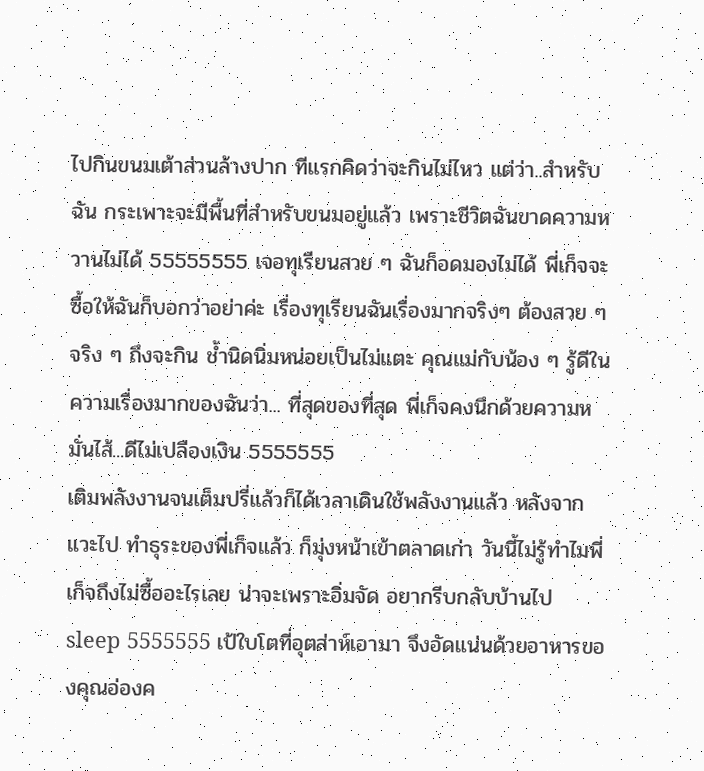ไปกินขนมเต้าส่วนล้างปาก ทีแรกคิดว่าจะกินไม่ไหว แต่ว่า..สำหรับฉัน กระเพาะจะมีพื้นที่สำหรับขนมอยู่แล้ว เพราะชีวิตฉันขาดความหวานไม่ได้ 55555555 เจอทุเรียนสวย ๆ ฉันก็อดมองไม่ได้ พี่เก็จจะซื้อให้ฉันก็บอกว่าอย่าค่ะ เรื่องทุเรียนฉันเรื่องมากจริงๆ ต้องสวย ๆ จริง ๆ ถึงจะกิน ช้ำนิดนิ่มหน่อยเป็นไม่แตะ คุณแม่กับน้อง ๆ รู้ดีในความเรื่องมากของฉันว่า... ที่สุดของที่สุด พี่เก็จคงนึกด้วยความหมั่นไส้...ดีไม่เปลืองเงิน 5555555
เติมพลังงานจนเต็มปรี่แล้วก็ได้เวลาเดินใช้พลังงานแล้ว หลังจากแวะไป ทำธุระของพี่เก็จแล้ว ก็มุ่งหน้าเข้าตลาดเก่า วันนี้ไม่รู้ทำไมพี่เก็จถึงไม่ซื้ออะไรเลย น่าจะเพราะอิ่มจัด อยากรีบกลับบ้านไป sleep 5555555 เป้ใบโตที่อุตส่าห์เอามา จึงอัดแน่นด้วยอาหารของคุณอ่องค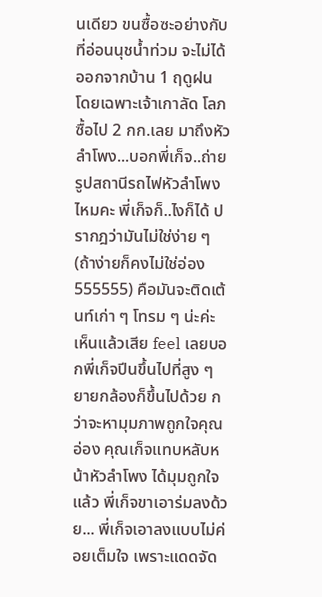นเดียว ขนซื้อซะอย่างกับที่อ่อนนุชน้ำท่วม จะไม่ได้ออกจากบ้าน 1 ฤดูฝน โดยเฉพาะเจ้าเกาลัด โลภซื้อไป 2 กก.เลย มาถึงหัวลำโพง...บอกพี่เก็จ..ถ่ายรูปสถานีรถไฟหัวลำโพงไหมคะ พี่เก็จก็..ไงก็ได้ ปรากฎว่ามันไม่ใช่ง่าย ๆ (ถ้าง่ายก็คงไม่ใช่อ่อง 555555) คือมันจะติดเต้นท์เก่า ๆ โทรม ๆ น่ะค่ะ เห็นแล้วเสีย feel เลยบอกพี่เก็จปีนขึ้นไปที่สูง ๆ ยายกล้องก็ขึ้นไปด้วย กว่าจะหามุมภาพถูกใจคุณอ่อง คุณเก็จแทบหลับหน้าหัวลำโพง ได้มุมถูกใจแล้ว พี่เก็จขาเอาร่มลงด้วย... พี่เก็จเอาลงแบบไม่ค่อยเต็มใจ เพราะแดดจัด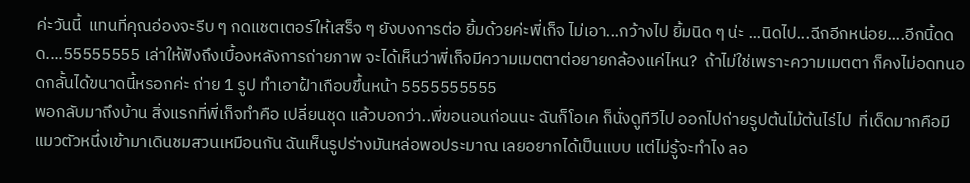ค่ะวันนี้  แทนที่คุณอ่องจะรีบ ๆ กดแชตเตอร์ให้เสร็จ ๆ ยังบงการต่อ ยิ้มด้วยค่ะพี่เก็จ ไม่เอา...กว้างไป ยิ้มนิด ๆ น่ะ ...นิดไป...ฉีกอีกหน่อย....อีกนิ้ดดด....55555555 เล่าให้ฟังถึงเบื้องหลังการถ่ายภาพ จะได้เห็นว่าพี่เก็จมีความเมตตาต่อยายกล้องแค่ไหน?  ถ้าไม่ใช่เพราะความเมตตา ก็คงไม่อดทนอดกลั้นได้ขนาดนี้หรอกค่ะ ถ่าย 1 รูป ทำเอาฝ้าเกือบขึ้นหน้า 5555555555
พอกลับมาถึงบ้าน สิ่งแรกที่พี่เก็จทำคือ เปลี่ยนชุด แล้วบอกว่า..พี่ขอนอนก่อนนะ ฉันก็โอเค ก็นั่งดูทีวีไป ออกไปถ่ายรูปต้นไม้ต้นไร่ไป  ที่เด็ดมากคือมีแมวตัวหนึ่งเข้ามาเดินชมสวนเหมือนกัน ฉันเห็นรูปร่างมันหล่อพอประมาณ เลยอยากได้เป็นแบบ แต่ไม่รู้จะทำไง ลอ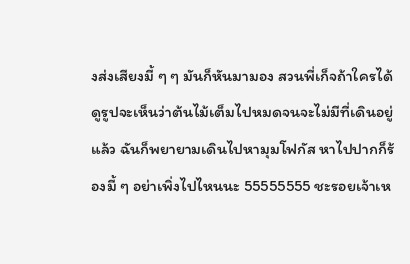งส่งเสียงมี้ ๆ ๆ มันก็หันมามอง สวนพี่เก็จถ้าใครได้ดูรูปจะเห็นว่าต้นไม้เต็มไปหมดจนจะไม่มีที่เดินอยู่แล้ว ฉันก็พยายามเดินไปหามุมโฟกัส หาไปปากก็ร้องมี้ ๆ อย่าเพิ่งไปไหนนะ 55555555 ชะรอยเจ้าเห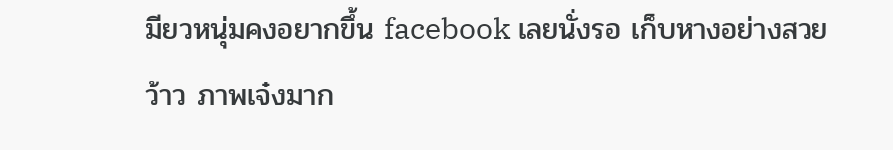มียวหนุ่มคงอยากขึ้น facebook เลยนั่งรอ เก็บหางอย่างสวย ว้าว ภาพเจ๋งมาก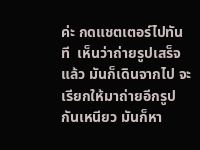ค่ะ กดแชตเตอร์ไปทันที  เห็นว่าถ่ายรูปเสร็จแล้ว มันก็เดินจากไป จะเรียกให้มาถ่ายอีกรูปกันเหนียว มันก็หา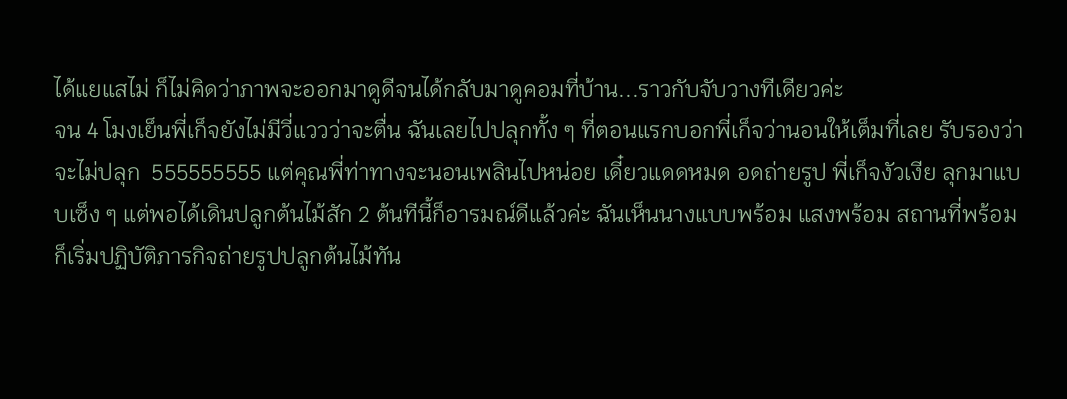ได้แยแสไม่ ก็ไม่คิดว่าภาพจะออกมาดูดีจนได้กลับมาดูคอมที่บ้าน...ราวกับจับวางทีเดียวค่ะ
จน 4 โมงเย็นพี่เก็จยังไม่มีวี่แววว่าจะตื่น ฉันเลยไปปลุกทั้ง ๆ ที่ตอนแรกบอกพี่เก็จว่านอนให้เต็มที่เลย รับรองว่าจะไม่ปลุก  555555555 แต่คุณพี่ท่าทางจะนอนเพลินไปหน่อย เดี๋ยวแดดหมด อดถ่ายรูป พี่เก็จงัวเงีย ลุกมาแบบเซ็ง ๆ แต่พอได้เดินปลูกต้นไม้สัก 2 ต้นทีนี้ก็อารมณ์ดีแล้วค่ะ ฉันเห็นนางแบบพร้อม แสงพร้อม สถานที่พร้อม ก็เริ่มปฏิบัติภารกิจถ่ายรูปปลูกต้นไม้ทัน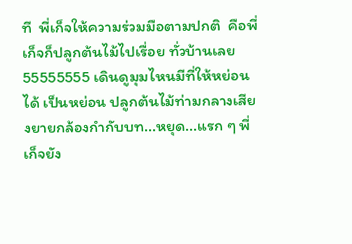ที  พี่เก็จให้ความร่วมมือตามปกติ  คือพี่เก็จก็ปลูกต้นไม้ไปเรื่อย ทั่วบ้านเลย 55555555 เดินดูมุมไหนมีที่ให้หย่อนได้ เป็นหย่อน ปลูกต้นไม้ท่ามกลางเสียงยายกล้องกำกับบท...หยุด...แรก ๆ พี่เก็จยัง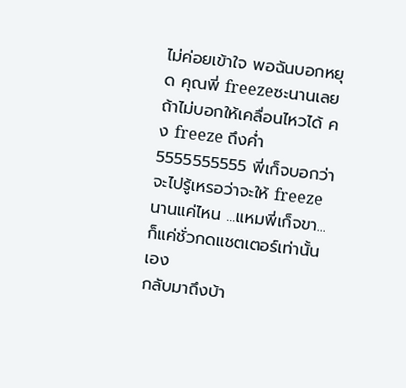ไม่ค่อยเข้าใจ พอฉันบอกหยุด คุณพี่ freezeซะนานเลย ถ้าไม่บอกให้เคลื่อนไหวได้ คง freeze ถึงค่ำ 5555555555 พี่เก็จบอกว่าจะไปรู้เหรอว่าจะให้ freeze นานแค่ไหน ...แหมพี่เก็จขา...ก็แค่ชั่วกดแชตเตอร์เท่านั้นเอง
กลับมาถึงบ้า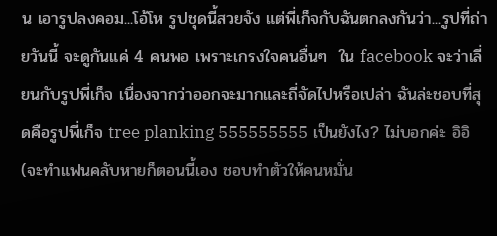น เอารูปลงคอม...โอ้โห รูปชุดนี้สวยจัง แต่พี่เก็จกับฉันตกลงกันว่า...รูปที่ถ่ายวันนี้ จะดูกันแค่ 4 คนพอ เพราะเกรงใจคนอื่นๆ  ใน facebook จะว่าเลี่ยนกับรูปพี่เก็จ เนื่องจากว่าออกจะมากและถี่จัดไปหรือเปล่า ฉันล่ะชอบที่สุดคือรูปพี่เก็จ tree planking 555555555 เป็นยังไง? ไม่บอกค่ะ อิอิ (จะทำแฟนคลับหายก็ตอนนี้เอง ชอบทำตัวให้คนหมั่น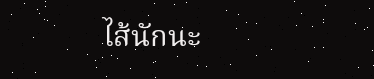ไส้นักนะ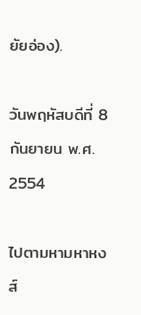ยัยอ่อง).

วันพฤหัสบดีที่ 8 กันยายน พ.ศ. 2554

ไปตามหามหาหงส์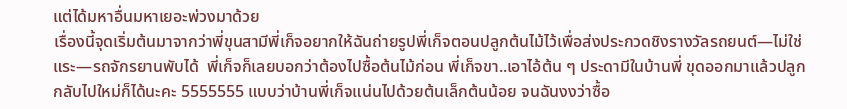แต่ได้มหาอื่นมหาเยอะพ่วงมาด้วย
เรื่องนี้จุดเริ่มต้นมาจากว่าพี่ขุนสามีพี่เก็จอยากให้ฉันถ่ายรูปพี่เก็จตอนปลูกต้นไม้ไว้เพื่อส่งประกวดชิงรางวัลรถยนต์—ไม่ใช่แระ—รถจักรยานพับได้  พี่เก็จก็เลยบอกว่าต้องไปซื้อต้นไม้ก่อน พี่เก็จขา..เอาไอ้ต้น ๆ ประดามีในบ้านพี่ ขุดออกมาแล้วปลูกกลับไปใหม่ก็ได้นะคะ 5555555 แบบว่าบ้านพี่เก็จแน่นไปด้วยต้นเล็กต้นน้อย จนฉันงงว่าซื้อ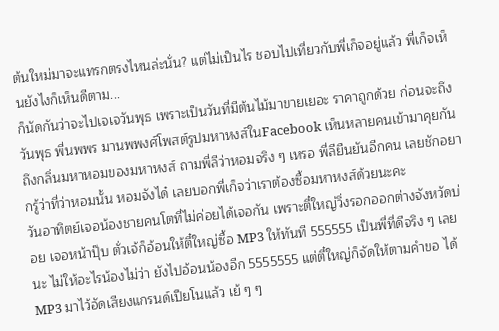ต้นใหม่มาจะแทรกตรงไหนล่ะนั่น? แต่ไม่เป็นไร ชอบไปเที่ยวกับพี่เก็จอยู่แล้ว พี่เก็จเห็นยังไงก็เห็นดีตาม...
ก็นัดกันว่าจะไปเจเจวันพุธ เพราะเป็นวันที่มีต้นไม้มาขายเยอะ ราคาถูกด้วย ก่อนจะถึงวันพุธ พี่นพพร มานพพงศ์โพสต์รูปมหาหงส์ในFacebook เห็นหลายคนเข้ามาคุยกันถึงกลิ่นมหาหอมของมหาหงส์ ถามพี่ลีว่าหอมจริง ๆ เหรอ พี่ลียืนยันอีกคน เลยชักอยากรู้ว่าที่ว่าหอมนั้น หอมจังได๋ เลยบอกพี่เก็จว่าเราต้องซื้อมหาหงส์ด้วยนะคะ
วันอาทิตย์เจอน้องชายคนโตที่ไม่ค่อยได้เจอกัน เพราะตี๋ใหญ่วิ่งรอกออกต่างจังหวัดบ่อย เจอหน้าปุ๊บ ตั่วเจ้ก็อ้อนให้ตี๋ใหญ่ซื้อ MP3 ให้ทันที 555555 เป็นพี่ที่ดีจริง ๆ เลยนะ ไม่ให้อะไรน้องไม่ว่า ยังไปอ้อนน้องอีก 5555555 แต่ตี๋ใหญ่ก็จัดให้ตามคำขอ ได้ MP3 มาไว้อัดเสียงแกรนด์เปียโนแล้ว เย้ ๆ ๆ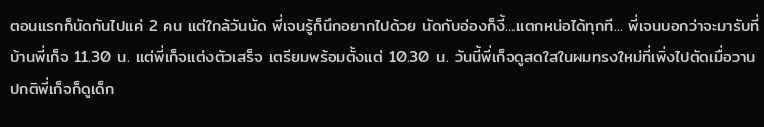ตอนแรกก็นัดกันไปแค่ 2 คน แต่ใกล้วันนัด พี่เจนรู้ก็นึกอยากไปด้วย นัดกับอ่องก็งี้....แตกหน่อได้ทุกที... พี่เจนบอกว่าจะมารับที่บ้านพี่เก็จ 11.30 น. แต่พี่เก็จแต่งตัวเสร็จ เตรียมพร้อมตั้งแต่ 10.30 น. วันนี้พี่เก็จดูสดใสในผมทรงใหม่ที่เพิ่งไปตัดเมื่อวาน ปกติพี่เก็จก็ดูเด็ก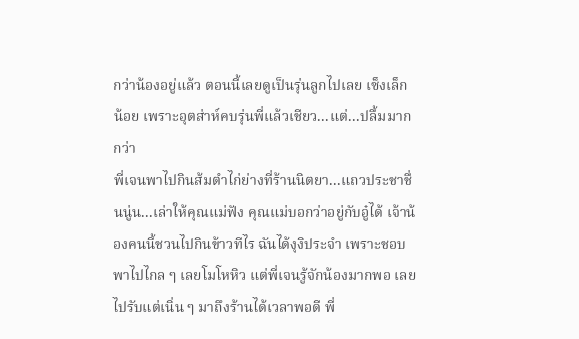กว่าน้องอยู่แล้ว ตอนนี้เลยดูเป็นรุ่นลูกไปเลย เซ็งเล็กน้อย เพราะอุตส่าห์คบรุ่นพี่แล้วเชียว...แต่...ปลื้มมากกว่า
พี่เจนพาไปกินส้มตำไก่ย่างที่ร้านนิตยา...แถวประชาชื่นนู่น...เล่าให้คุณแม่ฟัง คุณแม่บอกว่าอยู่กับอู๋ได้ เจ้าน้องคนนี้ชวนไปกินข้าวทีไร ฉันได้งุงิประจำ เพราะชอบพาไปไกล ๆ เลยโมโหหิว แต่พี่เจนรู้จักน้องมากพอ เลยไปรับแต่เนิ่น ๆ มาถึงร้านได้เวลาพอดี พี่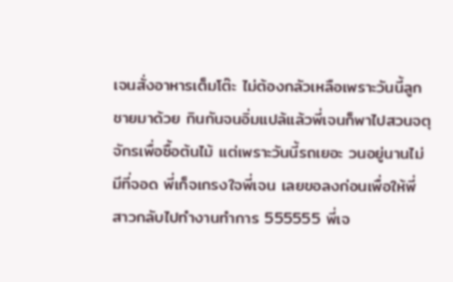เจนสั่งอาหารเต็มโต๊ะ ไม่ต้องกลัวเหลือเพราะวันนี้ลูกชายมาด้วย กินกันจนอิ่มแปล้แล้วพี่เจนก็พาไปสวนจตุจักรเพื่อซื้อต้นไม้ แต่เพราะวันนี้รถเยอะ วนอยู่นานไม่มีที่จอด พี่เก็จเกรงใจพี่เจน เลยขอลงก่อนเพื่อให้พี่สาวกลับไปทำงานทำการ 555555 พี่เจ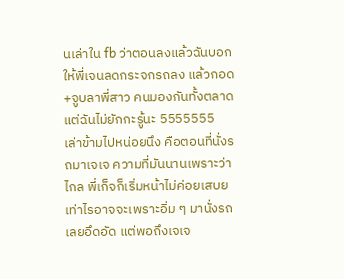นเล่าใน fb ว่าตอนลงแล้วฉันบอกให้พี่เจนลดกระจกรถลง แล้วกอด+จูบลาพี่สาว คนมองกันทั้งตลาด แต่ฉันไม่ยักกะรู้นะ 5555555
เล่าข้ามไปหน่อยนึง คือตอนที่นั่งรถมาเจเจ ความที่มันนานเพราะว่าไกล พี่เก็จก็เริ่มหน้าไม่ค่อยเสบยเท่าไรอาจจะเพราะอิ่ม ๆ มานั่งรถเลยอึดอัด แต่พอถึงเจเจ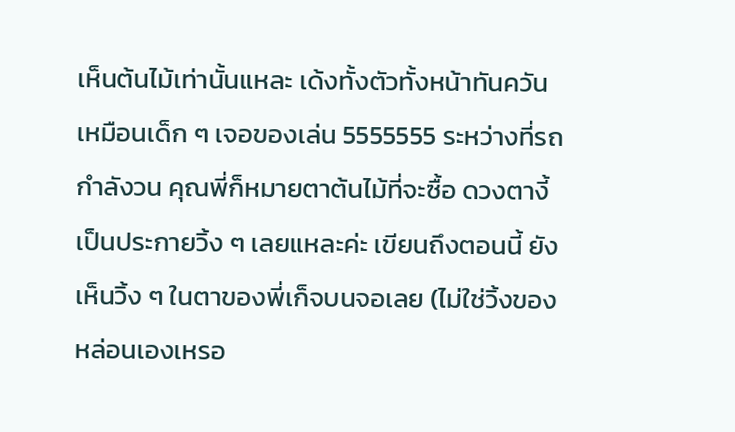เห็นต้นไม้เท่านั้นแหละ เด้งทั้งตัวทั้งหน้าทันควัน เหมือนเด็ก ๆ เจอของเล่น 5555555 ระหว่างที่รถกำลังวน คุณพี่ก็หมายตาต้นไม้ที่จะซื้อ ดวงตางี้เป็นประกายวิ้ง ๆ เลยแหละค่ะ เขียนถึงตอนนี้ ยังเห็นวิ้ง ๆ ในตาของพี่เก็จบนจอเลย (ไม่ใช่วิ้งของหล่อนเองเหรอ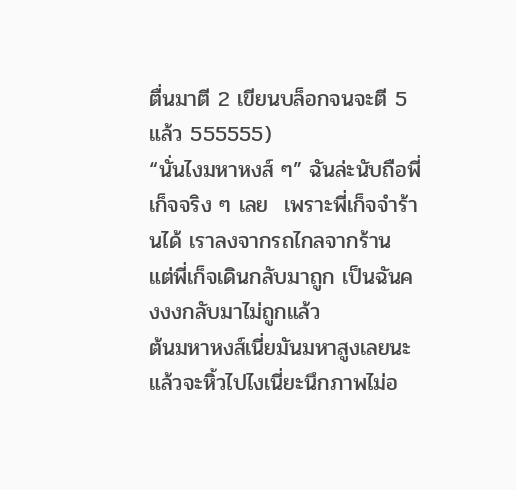ตื่นมาตี 2 เขียนบล็อกจนจะตี 5 แล้ว 555555)
“นั่นไงมหาหงส์ ๆ” ฉันล่ะนับถือพี่เก็จจริง ๆ เลย  เพราะพี่เก็จจำร้านได้ เราลงจากรถไกลจากร้าน แต่พี่เก็จเดินกลับมาถูก เป็นฉันคงงงกลับมาไม่ถูกแล้ว
ต้นมหาหงส์เนี่ยมันมหาสูงเลยนะ แล้วจะหิ้วไปไงเนี่ยะนึกภาพไม่อ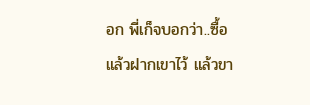อก พี่เก็จบอกว่า..ซื้อแล้วฝากเขาไว้ แล้วขา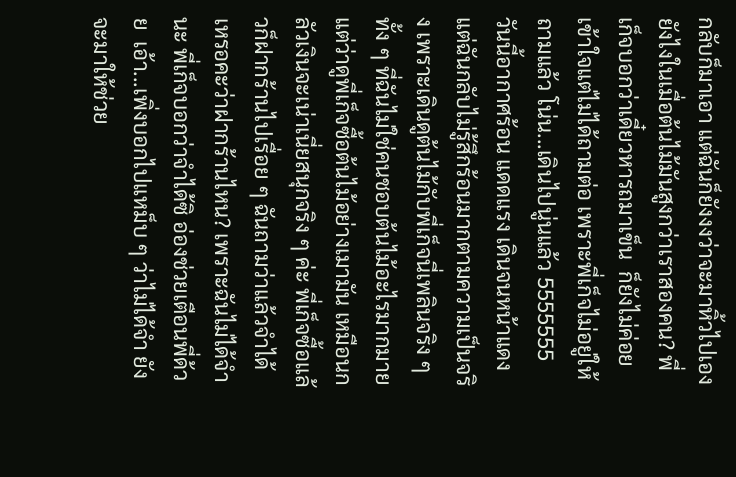กลับก็มาเอา แต่ฉันก็ยังงงว่าจะมาหิ้วไปเองยังไงในเมื่อต้นไม้มันสูงกว่าเราสองคน? พี่เก็จบอกว่าเดี๋ยวหารถมาเข็น  ก็ยังไม่ค่อยเข้าใจแต่ไม่ได้ถามต่อ เพราะพี่เก็จไม่อยู่ให้ถามแล้ว โน่น...เดินไปนู่นแล้ว 5555555
วันนี้อากาศร้อน แดดแรง เดินจนหน้าแดง แต่ฉันกลับไม่รู้สึกร้อนมากตามความเป็นจริง เพราะเดินดูต้นไม้กับพี่เก็จนี่เพลินจริง ๆ ทั้ง ๆ ที่ฉันไม่ใช่คนชอบต้นไม้อะไรมากมาย แต่ว่าดูพี่เก็จซื้อต้นไม้อย่างเมามัน เหมือนกลัวเงินจะเน่าเนี่ยสนุกจริง ๆ ค่ะ พี่เก็จซื้อแล้วก็ฝากร้านไปเรื่อย ๆ ฉันถามว่าแล้วจำได้เหรอคะว่าฝากร้านไหน? เพราะฉันไม่ได้จำนะ พี่เก็จบอกว่าจำได้ซิ อ่องช่วยเตือนพี่ด้วย  เอ้า...เพิ่งบอกไปแหม็บ ๆ ว่าไม่ได้จำ ยังจะมาให้ช่วย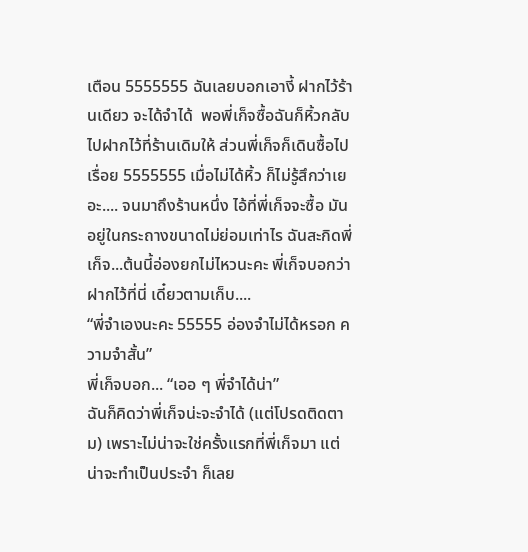เตือน 5555555 ฉันเลยบอกเอางี้ ฝากไว้ร้านเดียว จะได้จำได้  พอพี่เก็จซื้อฉันก็หิ้วกลับไปฝากไว้ที่ร้านเดิมให้ ส่วนพี่เก็จก็เดินซื้อไปเรื่อย 5555555 เมื่อไม่ได้หิ้ว ก็ไม่รู้สึกว่าเยอะ.... จนมาถึงร้านหนึ่ง ไอ้ที่พี่เก็จจะซื้อ มันอยู่ในกระถางขนาดไม่ย่อมเท่าไร ฉันสะกิดพี่เก็จ...ต้นนี้อ่องยกไม่ไหวนะคะ พี่เก็จบอกว่าฝากไว้ที่นี่ เดี๋ยวตามเก็บ....
“พี่จำเองนะคะ 55555 อ่องจำไม่ได้หรอก ความจำสั้น”
พี่เก็จบอก... “เออ ๆ พี่จำได้น่า”
ฉันก็คิดว่าพี่เก็จน่ะจะจำได้ (แต่โปรดติดตาม) เพราะไม่น่าจะใช่ครั้งแรกที่พี่เก็จมา แต่น่าจะทำเป็นประจำ ก็เลย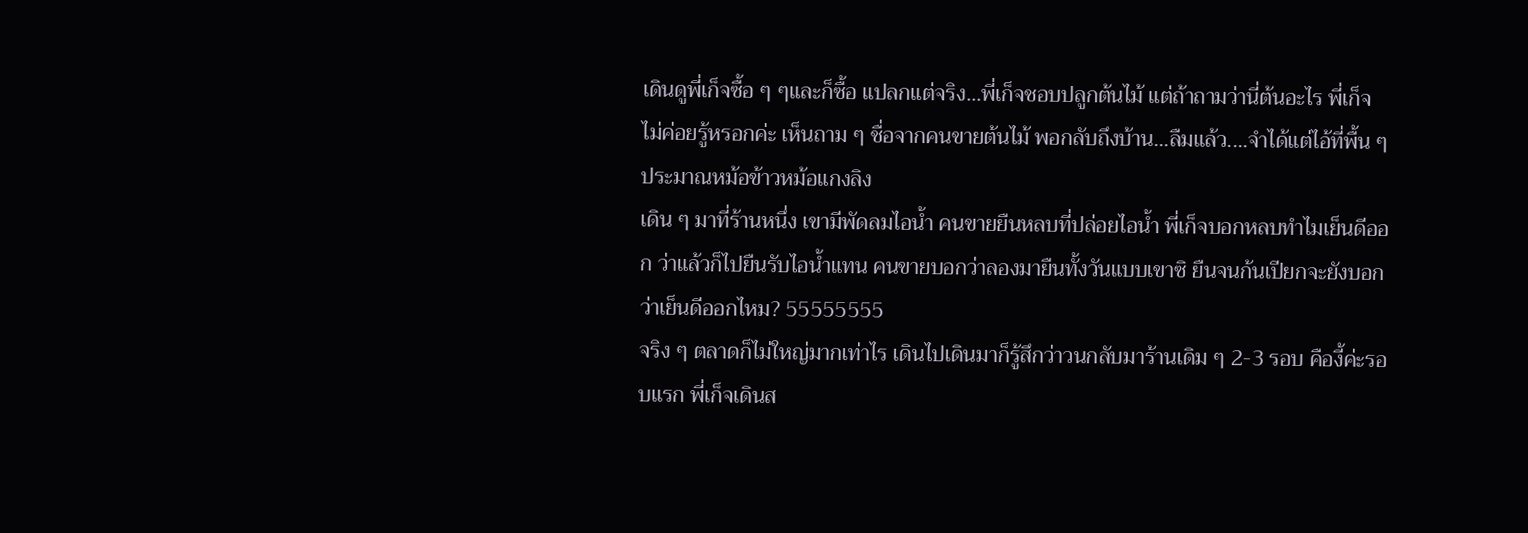เดินดูพี่เก็จซื้อ ๆ ๆและก็ซื้อ แปลกแต่จริง...พี่เก็จชอบปลูกต้นไม้ แต่ถ้าถามว่านี่ต้นอะไร พี่เก็จไม่ค่อยรู้หรอกค่ะ เห็นถาม ๆ ชื่อจากคนขายต้นไม้ พอกลับถึงบ้าน...ลืมแล้ว....จำได้แต่ไอ้ที่พื้น ๆ ประมาณหม้อข้าวหม้อแกงลิง
เดิน ๆ มาที่ร้านหนึ่ง เขามีพัดลมไอน้ำ คนขายยืนหลบที่ปล่อยไอน้ำ พี่เก็จบอกหลบทำไมเย็นดีออก ว่าแล้วก็ไปยืนรับไอน้ำแทน คนขายบอกว่าลองมายืนทั้งวันแบบเขาซิ ยืนจนก้นเปียกจะยังบอกว่าเย็นดีออกไหม? 55555555
จริง ๆ ตลาดก็ไม่ใหญ่มากเท่าไร เดินไปเดินมาก็รู้สึกว่าวนกลับมาร้านเดิม ๆ 2-3 รอบ คืองี้ค่ะรอบแรก พี่เก็จเดินส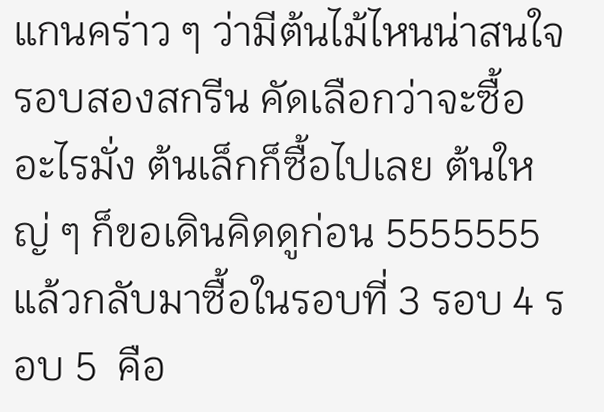แกนคร่าว ๆ ว่ามีต้นไม้ไหนน่าสนใจ  รอบสองสกรีน คัดเลือกว่าจะซื้ออะไรมั่ง ต้นเล็กก็ซื้อไปเลย ต้นใหญ่ ๆ ก็ขอเดินคิดดูก่อน 5555555 แล้วกลับมาซื้อในรอบที่ 3 รอบ 4 รอบ 5  คือ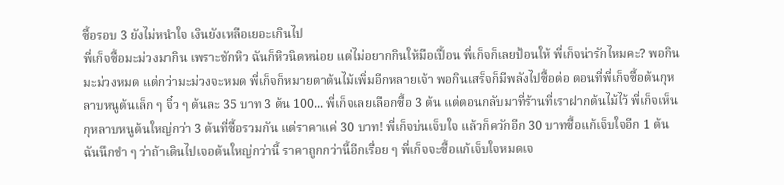ซื้อรอบ 3 ยังไม่หนำใจ เงินยังเหลือเยอะเกินไป
พี่เก็จซื้อมะม่วงมากิน เพราะชักหิว ฉันก็หิวนิดหน่อย แต่ไม่อยากกินให้มือเปื้อน พี่เก็จก็เลยป้อนให้ พี่เก็จน่ารักไหมคะ? พอกินมะม่วงหมด แต่กว่ามะม่วงจะหมด พี่เก็จก็หมายตาต้นไม้เพิ่มอีกหลายเจ้า พอกินเสร็จก็มีพลังไปซื้อต่อ ตอนที่พี่เก็จซื้อต้นกุหลาบหนูต้นเล็ก ๆ จิ๋ว ๆ ต้นละ 35 บาท 3 ต้น 100... พี่เก็จเลยเลือกซื้อ 3 ต้น แต่ตอนกลับมาที่ร้านที่เราฝากต้นไม้ไว้ พี่เก็จเห็นกุหลาบหนูต้นใหญ่กว่า 3 ต้นที่ซื้อรวมกัน แต่ราคาแค่ 30 บาท! พี่เก็จบ่นเจ็บใจ แล้วก็ควักอีก 30 บาทซื้อแก้เจ็บใจอีก 1 ต้น  ฉันนึกขำ ๆ ว่าถ้าเดินไปเจอต้นใหญ่กว่านี้ ราคาถูกกว่านี้อีกเรื่อย ๆ พี่เก็จจะซื้อแก้เจ็บใจหมดเจ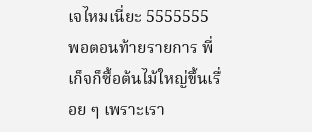เจไหมเนี่ยะ 5555555
พอตอนท้ายรายการ พี่เก็จก็ซื้อต้นไม้ใหญ่ขึ้นเรื่อย ๆ เพราะเรา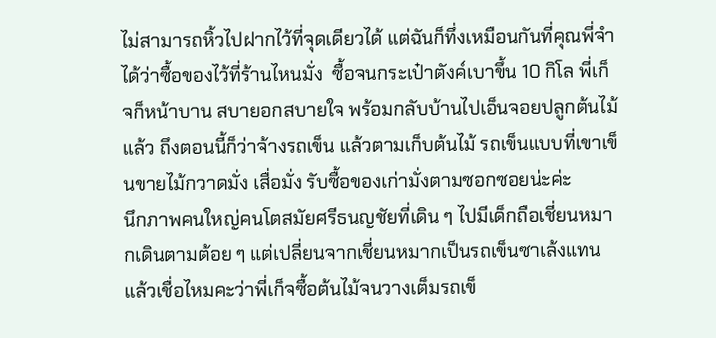ไม่สามารถหิ้วไปฝากไว้ที่จุดเดียวได้ แต่ฉันก็ทึ่งเหมือนกันที่คุณพี่จำได้ว่าซื้อของไว้ที่ร้านไหนมั่ง  ซื้อจนกระเป๋าตังค์เบาขึ้น 10 กิโล พี่เก็จก็หน้าบาน สบายอกสบายใจ พร้อมกลับบ้านไปเอ็นจอยปลูกต้นไม้แล้ว ถึงตอนนี้ก็ว่าจ้างรถเข็น แล้วตามเก็บต้นไม้ รถเข็นแบบที่เขาเข็นขายไม้กวาดมั่ง เสื่อมั่ง รับซื้อของเก่ามั่งตามซอกซอยน่ะค่ะ
นึกภาพคนใหญ่คนโตสมัยศรีธนญชัยที่เดิน ๆ ไปมีเด็กถือเชี่ยนหมากเดินตามต้อย ๆ แต่เปลี่ยนจากเชี่ยนหมากเป็นรถเข็นซาเล้งแทน แล้วเชื่อไหมคะว่าพี่เก็จซื้อต้นไม้จนวางเต็มรถเข็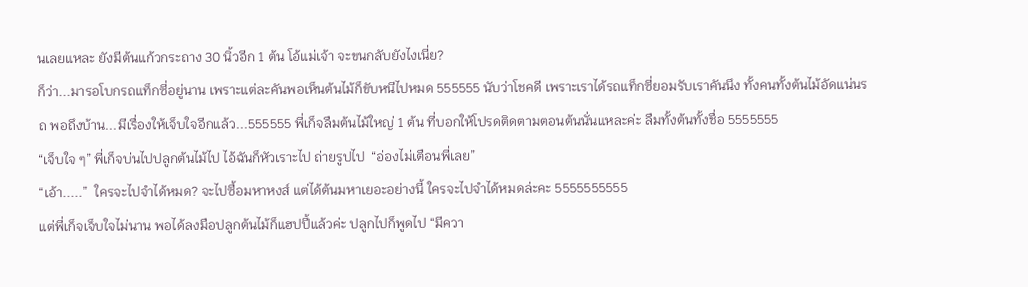นเลยแหละ ยังมีต้นแก้วกระถาง 30 นิ้วอีก 1 ต้น โอ้แม่เจ้า จะขนกลับยังไงเนี่ย?
ก็ว่า...มารอโบกรถแท็กซี่อยู่นาน เพราะแต่ละคันพอเห็นต้นไม้ก็ขับหนีไปหมด 555555 นับว่าโชคดี เพราะเราได้รถแท็กซี่ยอมรับเราคันนึง ทั้งคนทั้งต้นไม้อัดแน่นรถ พอถึงบ้าน...มีเรื่องให้เจ็บใจอีกแล้ว...555555 พี่เก็จลืมต้นไม้ใหญ่ 1 ต้น ที่บอกให้โปรดติดตามตอนต้นนั่นแหละค่ะ ลืมทั้งต้นทั้งชื่อ 5555555
“เจ็บใจ ๆ” พี่เก็จบ่นไปปลูกต้นไม้ไป ไอ้ฉันก็หัวเราะไป ถ่ายรูปไป  “อ่องไม่เตือนพี่เลย”
“เอ้า.....”  ใครจะไปจำได้หมด? จะไปซื้อมหาหงส์ แต่ได้ต้นมหาเยอะอย่างนี้ ใครจะไปจำได้หมดล่ะคะ 5555555555
แต่พี่เก็จเจ็บใจไม่นาน พอได้ลงมือปลูกต้นไม้ก็แฮปปี้แล้วค่ะ ปลูกไปก็พูดไป “มีควา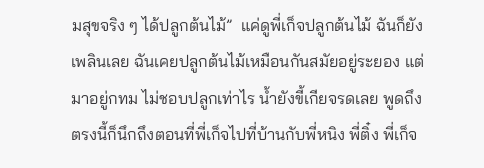มสุขจริง ๆ ได้ปลูกต้นไม้”  แค่ดูพี่เก็จปลูกต้นไม้ ฉันก็ยังเพลินเลย ฉันเคยปลูกต้นไม้เหมือนกันสมัยอยู่ระยอง แต่มาอยู่กทม ไม่ชอบปลูกเท่าไร น้ำยังขี้เกียจรดเลย พูดถึงตรงนี้ก็นึกถึงตอนที่พี่เก็จไปที่บ้านกับพี่หนิง พี่ติ๋ง พี่เก็จ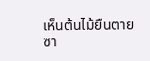เห็นต้นไม้ยืนตายซา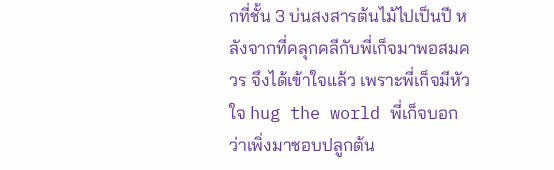กที่ชั้น 3 บ่นสงสารต้นไม้ไปเป็นปี หลังจากที่คลุกคลีกับพี่เก็จมาพอสมควร จึงได้เข้าใจแล้ว เพราะพี่เก็จมีหัวใจ hug the world พี่เก็จบอกว่าเพิ่งมาชอบปลูกต้น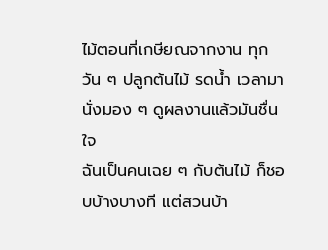ไม้ตอนที่เกษียณจากงาน ทุกวัน ๆ ปลูกต้นไม้ รดน้ำ เวลามานั่งมอง ๆ ดูผลงานแล้วมันชื่นใจ
ฉันเป็นคนเฉย ๆ กับต้นไม้ ก็ชอบบ้างบางที แต่สวนบ้า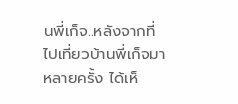นพี่เก็จ..หลังจากที่ไปเที่ยวบ้านพี่เก็จมาหลายครั้ง ได้เห็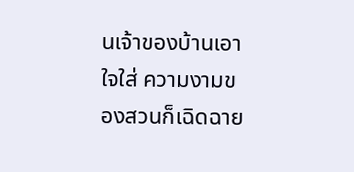นเจ้าของบ้านเอาใจใส่ ความงามของสวนก็เฉิดฉาย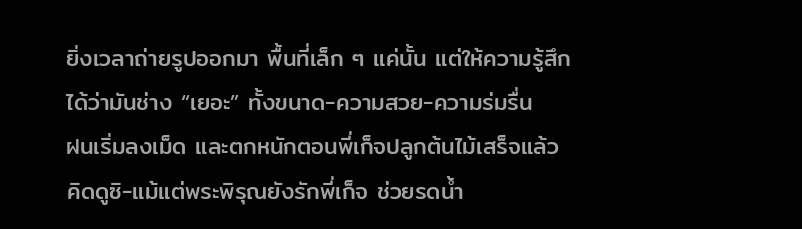ยิ่งเวลาถ่ายรูปออกมา พื้นที่เล็ก ๆ แค่นั้น แต่ให้ความรู้สึกได้ว่ามันช่าง “เยอะ” ทั้งขนาด-ความสวย-ความร่มรื่น
ฝนเริ่มลงเม็ด และตกหนักตอนพี่เก็จปลูกต้นไม้เสร็จแล้ว คิดดูซิ-แม้แต่พระพิรุณยังรักพี่เก็จ ช่วยรดน้ำ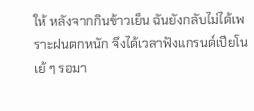ให้ หลังจากกินข้าวเย็น ฉันยังกลับไม่ได้เพราะฝนตกหนัก จึงได้เวลาฟังแกรนด์เปียโน เย้ ๆ รอมา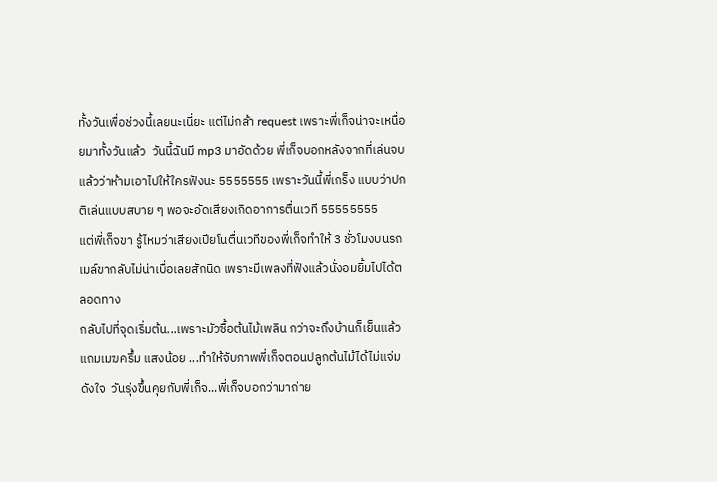ทั้งวันเพื่อช่วงนี้เลยนะเนี่ยะ แต่ไม่กล้า request เพราะพี่เก็จน่าจะเหนื่อยมาทั้งวันแล้ว  วันนี้ฉันมี mp3 มาอัดด้วย พี่เก็จบอกหลังจากที่เล่นจบแล้วว่าห้ามเอาไปให้ใครฟังนะ 5555555 เพราะวันนี้พี่เกร็ง แบบว่าปกติเล่นแบบสบาย ๆ พอจะอัดเสียงเกิดอาการตื่นเวที 55555555
แต่พี่เก็จขา รู้ไหมว่าเสียงเปียโนตื่นเวทีของพี่เก็จทำให้ 3 ชั่วโมงบนรถเมล์ขากลับไม่น่าเบื่อเลยสักนิด เพราะมีเพลงที่ฟังแล้วนั่งอมยิ้มไปได้ตลอดทาง
กลับไปที่จุดเริ่มต้น...เพราะมัวซื้อต้นไม้เพลิน กว่าจะถึงบ้านก็เย็นแล้ว แถมเมฆครึ้ม แสงน้อย ...ทำให้จับภาพพี่เก็จตอนปลูกต้นไม้ได้ไม่แจ่มดังใจ  วันรุ่งขึ้นคุยกับพี่เก็จ...พี่เก็จบอกว่ามาถ่าย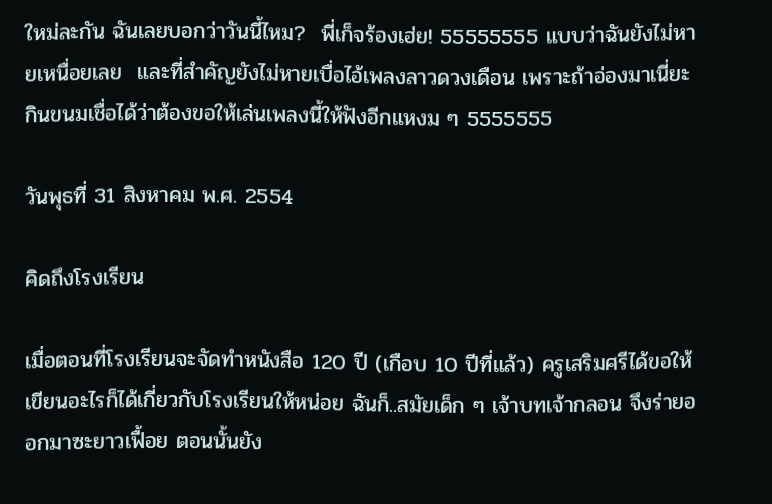ใหม่ละกัน ฉันเลยบอกว่าวันนี้ไหม?  พี่เก็จร้องเฮ่ย! 55555555 แบบว่าฉันยังไม่หายเหนื่อยเลย  และที่สำคัญยังไม่หายเบื่อไอ้เพลงลาวดวงเดือน เพราะถ้าอ่องมาเนี่ยะ กินขนมเชื่อได้ว่าต้องขอให้เล่นเพลงนี้ให้ฟังอีกแหงม ๆ 5555555

วันพุธที่ 31 สิงหาคม พ.ศ. 2554

คิดถึงโรงเรียน

เมื่อตอนที่โรงเรียนจะจัดทำหนังสือ 120 ปี (เกือบ 10 ปีที่แล้ว) ครูเสริมศรีได้ขอให้เขียนอะไรก็ได้เกี่ยวกับโรงเรียนให้หน่อย ฉันก็..สมัยเด็ก ๆ เจ้าบทเจ้ากลอน จึงร่ายออกมาซะยาวเฟื้อย ตอนนั้นยัง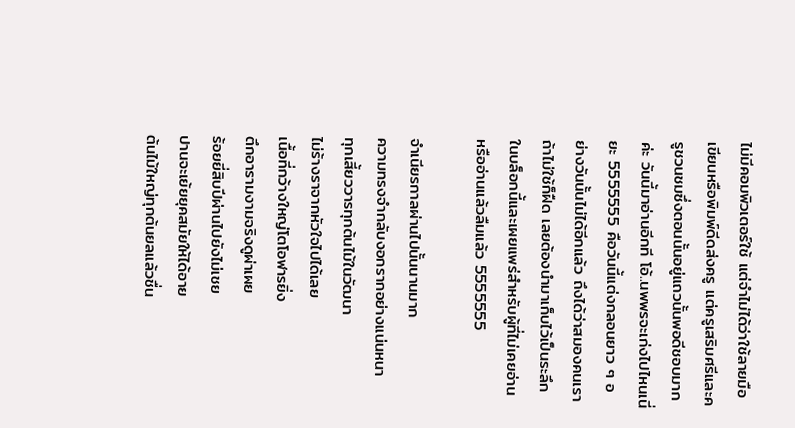ไม่มีคอมพิวเตอร์ใช้ แต่จำไม่ได้ว่าใช้ลายมือเขียนหรือพิมพ์ดีดส่งครู แต่ครูเสริมศรีและครูชวนชมซึ่งตอนนั้นอยู่แถวนั้นพอดีชอบมากค่ะ วันนี้มาอ่านอีกที โอ้..นพพรจะเก่งไปไหนเนี่ยะ 5555555 คือวันนี้แต่งกลอนยาว ๆ อย่างวันนั้นไม่ได้อีกแล้ว ถึงได้ว่าสมองคนเรา ถ้าไม่ใช้ก็ฝืด เลยต้องนำมาเก็บไว้เป็นระลึกในบล็อกนี้และเผยแพร่สำหรับผู้ที่ไม่เคยอ่าน หรืออ่านแล้วลืมแล้ว 5555555

จำเนียรกาลผ่านไปนั้นนานมาก
ความทรงจำกลับงอกรากอย่างแน่นหนา
ทุกเสี้ยววารทุกต้นไม้ในวัฒนา
ไม่ร้างราจากหัวใจไปได้เลย
เนื้อที่กว้างใหญ่โตโอฬารยิ่ง
ตึกอารามงามจริงดูผ่าเผย
ร้อยยี่สิบปีผ่านไปยังไม่เชย
ปานจะเย้ยยุคสมัยให้ได้อาย
ต้นไม้ใหญ่ทุกต้นยลแล้วชื่น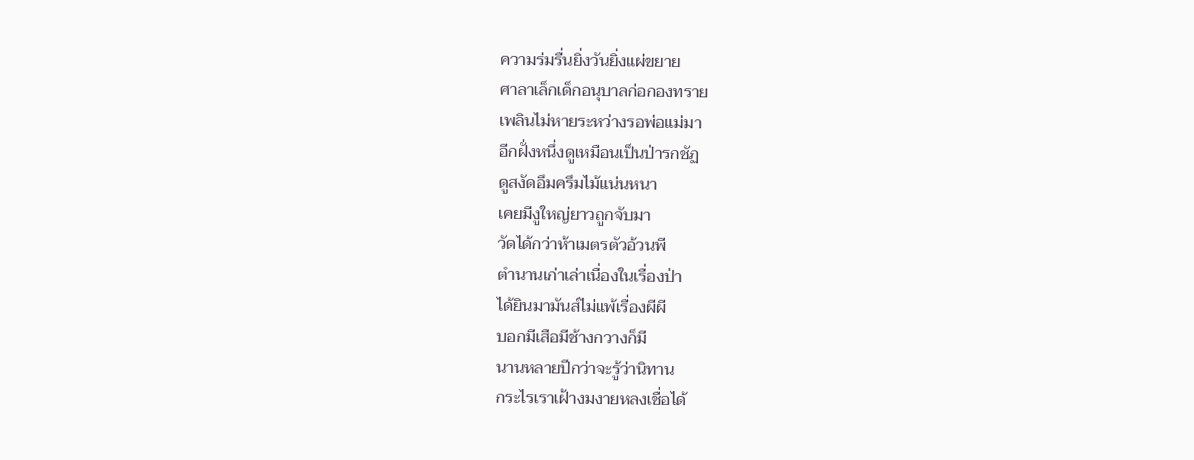ความร่มรื่นยิ่งวันยิ่งแผ่ขยาย
ศาลาเล็กเด็กอนุบาลก่อกองทราย
เพลินไม่หายระหว่างรอพ่อแม่มา
อีกฝั่งหนึ่งดูเหมือนเป็นป่ารกชัฏ
ดูสงัดอึมครึมไม้แน่นหนา
เคยมีงูใหญ่ยาวถูกจับมา
วัดได้กว่าห้าเมตรตัวอ้วนพี
ตำนานเก่าเล่าเนื่องในเรื่องป่า
ได้ยินมามันส์ไม่แพ้เรื่องผีผี
บอกมีเสือมีช้างกวางก็มี
นานหลายปีกว่าจะรู้ว่านิทาน
กระไรเราเฝ้างมงายหลงเชื่อได้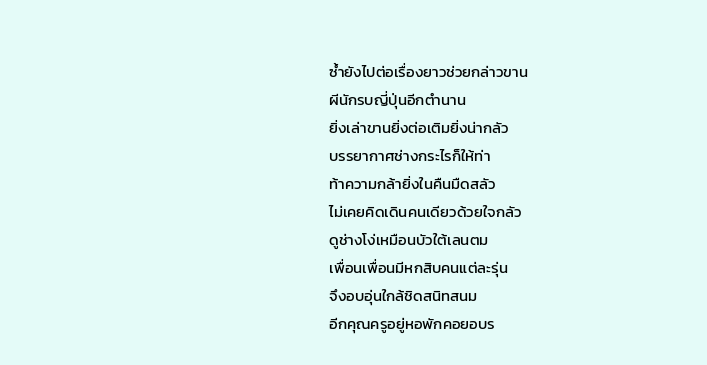ซ้ำยังไปต่อเรื่องยาวช่วยกล่าวขาน
ผีนักรบญี่ปุ่นอีกตำนาน
ยิ่งเล่าขานยิ่งต่อเติมยิ่งน่ากลัว
บรรยากาศช่างกระไรก็ให้ท่า
ท้าความกล้ายิ่งในคืนมืดสลัว
ไม่เคยคิดเดินคนเดียวด้วยใจกลัว
ดูช่างโง่เหมือนบัวใต้เลนตม
เพื่อนเพื่อนมีหกสิบคนแต่ละรุ่น
จึงอบอุ่นใกล้ชิดสนิทสนม
อีกคุณครูอยู่หอพักคอยอบร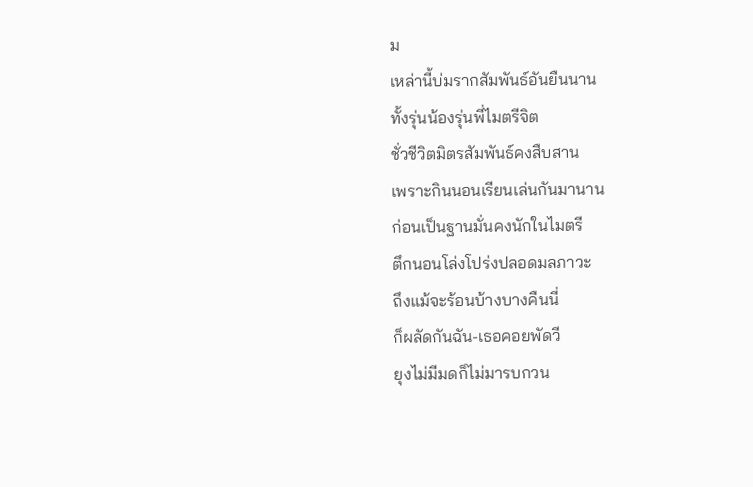ม
เหล่านี้บ่มรากสัมพันธ์อันยืนนาน
ทั้งรุ่นน้องรุ่นพี่ไมตรีจิต
ชั่วชีวิตมิตรสัมพันธ์คงสืบสาน
เพราะกินนอนเรียนเล่นกันมานาน
ก่อนเป็นฐานมั่นคงนักในไมตรี
ตึกนอนโล่งโปร่งปลอดมลภาวะ
ถึงแม้จะร้อนบ้างบางคืนนี่
ก็ผลัดกันฉัน-เธอคอยพัดวี
ยุงไม่มีมดก็ไม่มารบกวน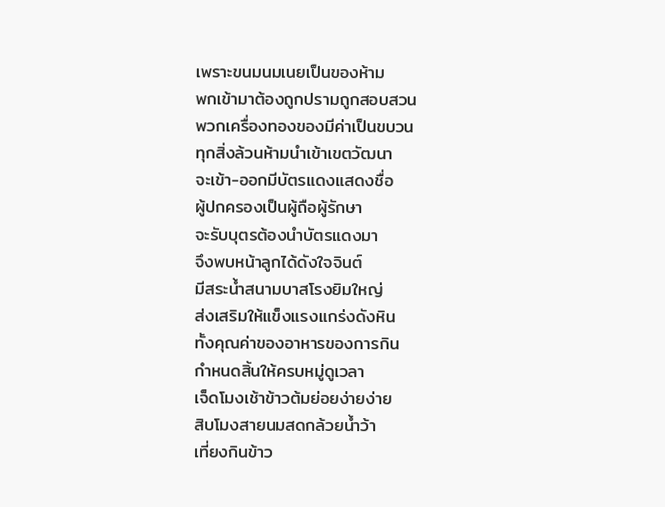เพราะขนมนมเนยเป็นของห้าม
พกเข้ามาต้องถูกปรามถูกสอบสวน
พวกเครื่องทองของมีค่าเป็นขบวน
ทุกสิ่งล้วนห้ามนำเข้าเขตวัฒนา
จะเข้า-ออกมีบัตรแดงแสดงชื่อ
ผู้ปกครองเป็นผู้ถือผู้รักษา
จะรับบุตรต้องนำบัตรแดงมา
จึงพบหน้าลูกได้ดังใจจินต์
มีสระน้ำสนามบาสโรงยิมใหญ่
ส่งเสริมให้แข็งแรงแกร่งดังหิน
ทั้งคุณค่าของอาหารของการกิน
กำหนดสิ้นให้ครบหมู่ดูเวลา
เจ็ดโมงเช้าข้าวต้มย่อยง่ายง่าย
สิบโมงสายนมสดกล้วยน้ำว้า
เที่ยงกินข้าว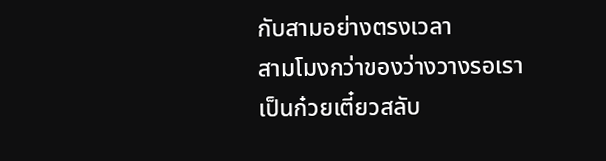กับสามอย่างตรงเวลา
สามโมงกว่าของว่างวางรอเรา
เป็นก๋วยเตี๋ยวสลับ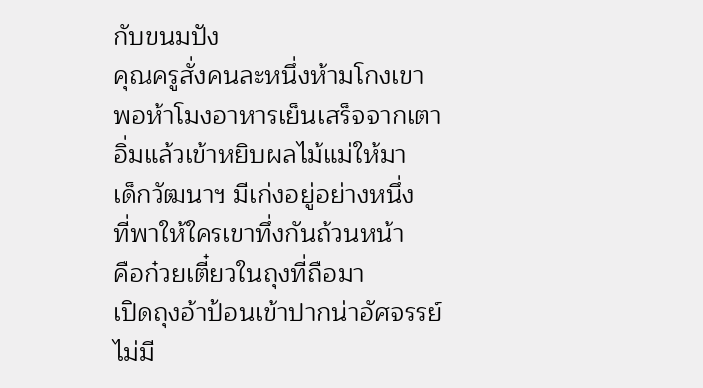กับขนมปัง
คุณครูสั่งคนละหนึ่งห้ามโกงเขา
พอห้าโมงอาหารเย็นเสร็จจากเตา
อิ่มแล้วเข้าหยิบผลไม้แม่ให้มา
เด็กวัฒนาฯ มีเก่งอยู่อย่างหนึ่ง
ที่พาให้ใครเขาทึ่งกันถ้วนหน้า
คือก๋วยเตี๋ยวในถุงที่ถือมา
เปิดถุงอ้าป้อนเข้าปากน่าอัศจรรย์
ไม่มี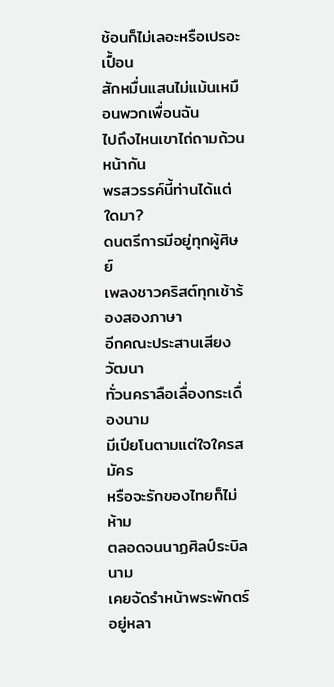ช้อนก็ไม่เลอะหรือเปรอะเปื้อน
สักหมื่นแสนไม่แม้นเหมือนพวกเพื่อนฉัน
ไปถึงไหนเขาไถ่ถามถ้วนหน้ากัน
พรสวรรค์นี้ท่านได้แต่ใดมา?
ดนตรีการมีอยู่ทุกผู้ศิษย์
เพลงชาวคริสต์ทุกเช้าร้องสองภาษา
อีกคณะประสานเสียงวัฒนา
ทั่วนคราลือเลื่องกระเดื่องนาม
มีเปียโนตามแต่ใจใครสมัคร
หรือจะรักของไทยก็ไม่ห้าม
ตลอดจนนาฏศิลป์ระบิลนาม
เคยจัดรำหน้าพระพักตร์อยู่หลา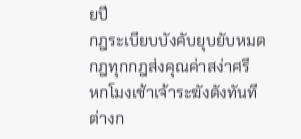ยปี
กฎระเบียบบังคับยุบยับหมด
กฎทุกกฎส่งคุณค่าสง่าศรี
หกโมงเช้าเจ้าระฆังดังทันที
ต่างก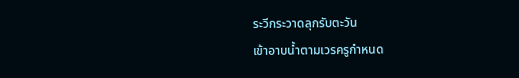ระวีกระวาดลุกรับตะวัน
เข้าอาบน้ำตามเวรครูกำหนด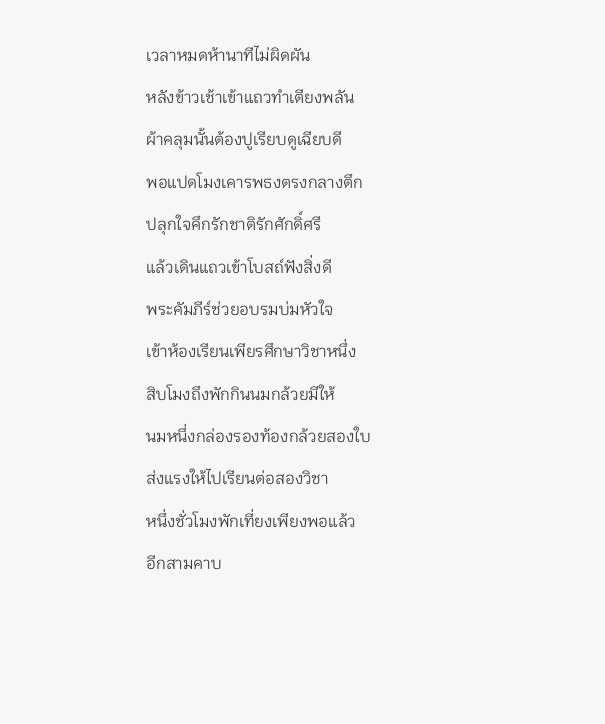เวลาหมดห้านาทีไม่ผิดผัน
หลังข้าวเช้าเข้าแถวทำเตียงพลัน
ผ้าคลุมนั้นต้องปูเรียบดูเฉียบดี
พอแปดโมงเคารพธงตรงกลางตึก
ปลุกใจคึกรักชาติรักศักดิ์ศรี
แล้วเดินแถวเข้าโบสถ์ฟังสิ่งดี
พระคัมภีร์ช่วยอบรมบ่มหัวใจ
เข้าห้องเรียนเพียรศึกษาวิชาหนึ่ง
สิบโมงถึงพักกินนมกล้วยมีให้
นมหนึ่งกล่องรองท้องกล้วยสองใบ
ส่งแรงให้ไปเรียนต่อสองวิชา
หนึ่งชั่วโมงพักเที่ยงเพียงพอแล้ว
อีกสามคาบ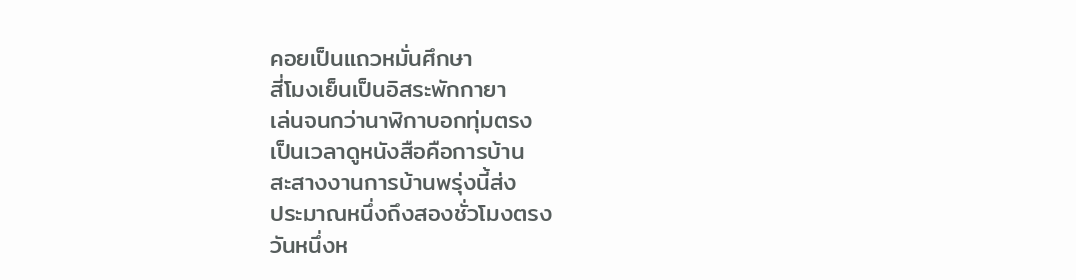คอยเป็นแถวหมั่นศึกษา
สี่โมงเย็นเป็นอิสระพักกายา
เล่นจนกว่านาฬิกาบอกทุ่มตรง
เป็นเวลาดูหนังสือคือการบ้าน
สะสางงานการบ้านพรุ่งนี้ส่ง
ประมาณหนึ่งถึงสองชั่วโมงตรง
วันหนึ่งห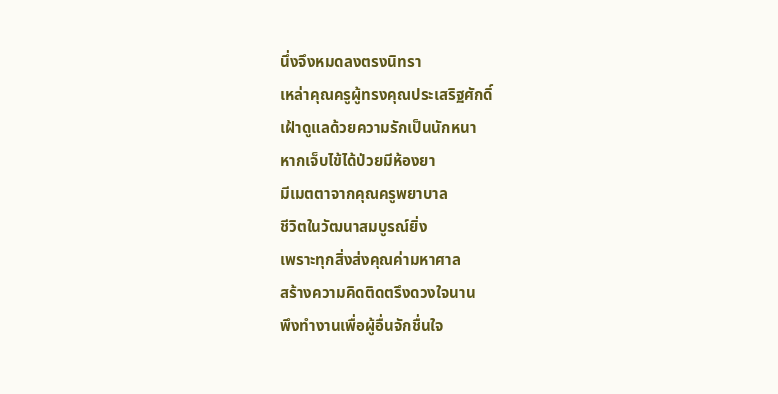นึ่งจึงหมดลงตรงนิทรา
เหล่าคุณครูผู้ทรงคุณประเสริฐศักดิ์
เฝ้าดูแลด้วยความรักเป็นนักหนา
หากเจ็บไข้ได้ป่วยมีห้องยา
มีเมตตาจากคุณครูพยาบาล
ชีวิตในวัฒนาสมบูรณ์ยิ่ง
เพราะทุกสิ่งส่งคุณค่ามหาศาล
สร้างความคิดติดตรึงดวงใจนาน
พึงทำงานเพื่อผู้อื่นจักชื่นใจ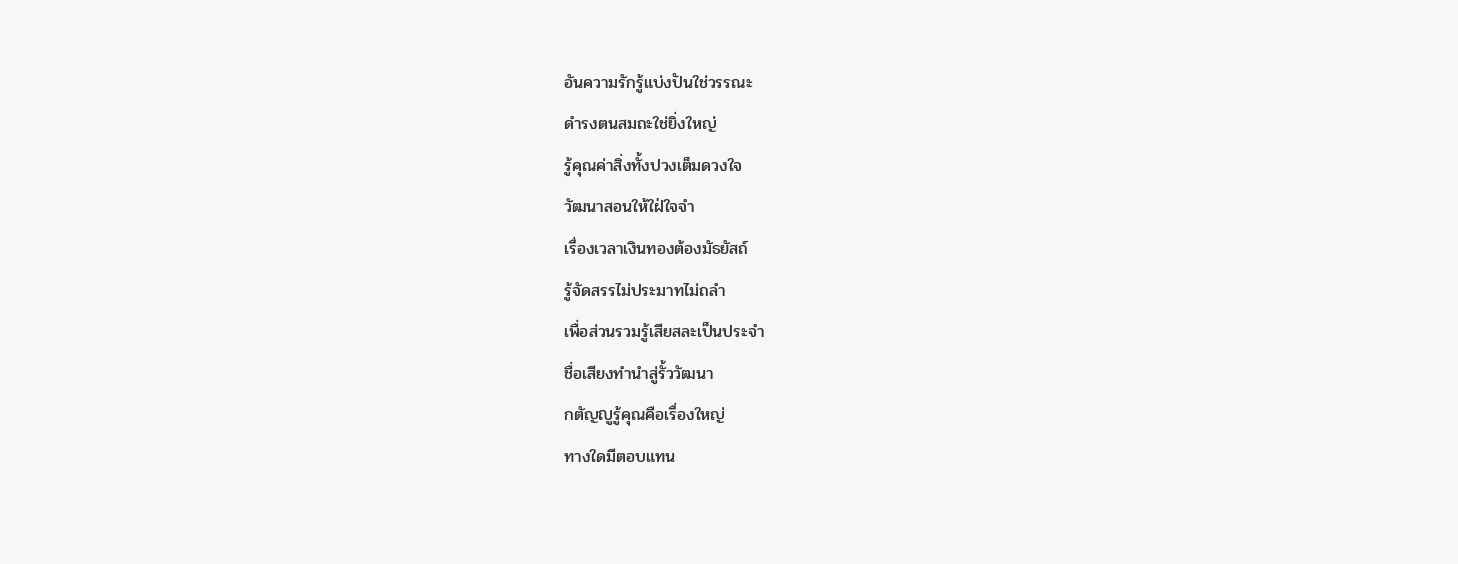อันความรักรู้แบ่งปันใช่วรรณะ
ดำรงตนสมถะใช่ยิ่งใหญ่
รู้คุณค่าสิ่งทั้งปวงเต็มดวงใจ
วัฒนาสอนให้ใฝ่ใจจำ
เรื่องเวลาเงินทองต้องมัธยัสถ์
รู้จัดสรรไม่ประมาทไม่ถลำ
เพื่อส่วนรวมรู้เสียสละเป็นประจำ
ชื่อเสียงทำนำสู่รั้ววัฒนา
กตัญญูรู้คุณคือเรื่องใหญ่
ทางใดมีตอบแทน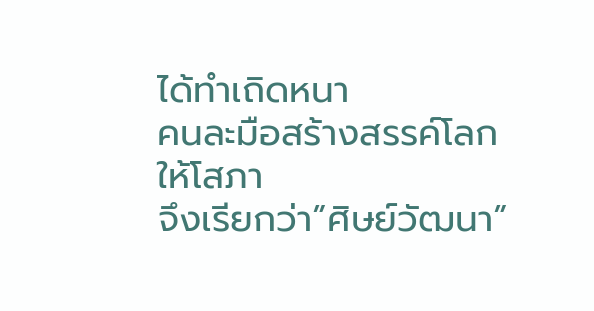ได้ทำเถิดหนา
คนละมือสร้างสรรค์โลกให้โสภา
จึงเรียกว่า”ศิษย์วัฒนา”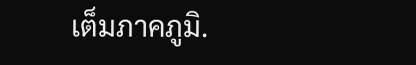เต็มภาคภูมิ.